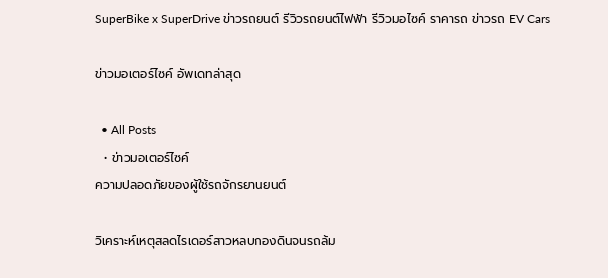SuperBike x SuperDrive ข่าวรถยนต์ รีวิวรถยนต์ไฟฟ้า รีวิวมอไซค์ ราคารถ ข่าวรถ EV Cars

ข่าวมอเตอร์ไซค์ อัพเดทล่าสุด

  • All Posts
  • ข่าวมอเตอร์ไซค์
ความปลอดภัยของผู้ใช้รถจักรยานยนต์

วิเคราะห์เหตุสลดไรเดอร์สาวหลบกองดินจนรถล้ม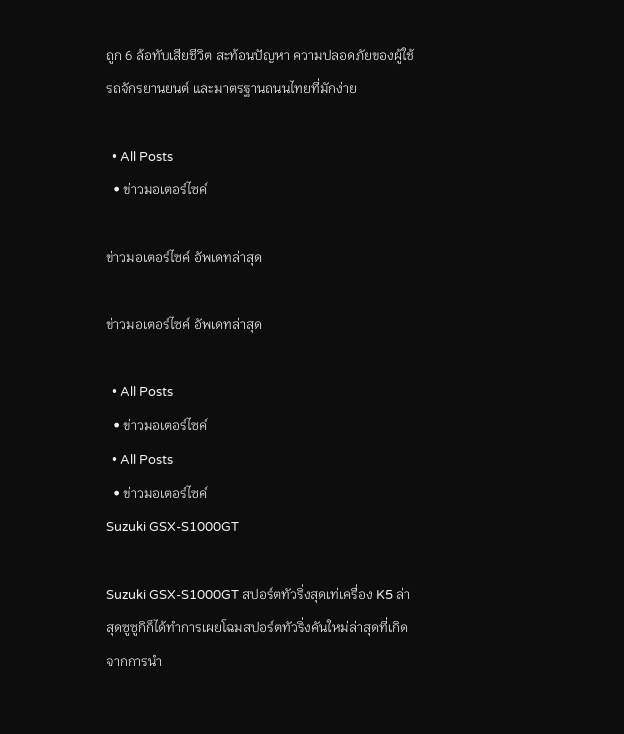ถูก 6 ล้อทับเสียชีวิต สะท้อนปัญหา ความปลอดภัยของผู้ใช้รถจักรยานยนต์ และมาตรฐานถนนไทยที่มักง่าย

  • All Posts
  • ข่าวมอเตอร์ไซค์

ข่าวมอเตอร์ไซค์ อัพเดทล่าสุด

ข่าวมอเตอร์ไซค์ อัพเดทล่าสุด

  • All Posts
  • ข่าวมอเตอร์ไซค์
  • All Posts
  • ข่าวมอเตอร์ไซค์
Suzuki GSX-S1000GT

Suzuki GSX-S1000GT สปอร์ตทัวริ่งสุดเท่เครื่อง K5 ล่าสุดซูซูกิก็ได้ทำการเผยโฉมสปอร์ตทัวริ่งคันใหม่ล่าสุดที่เกิดจากการนำ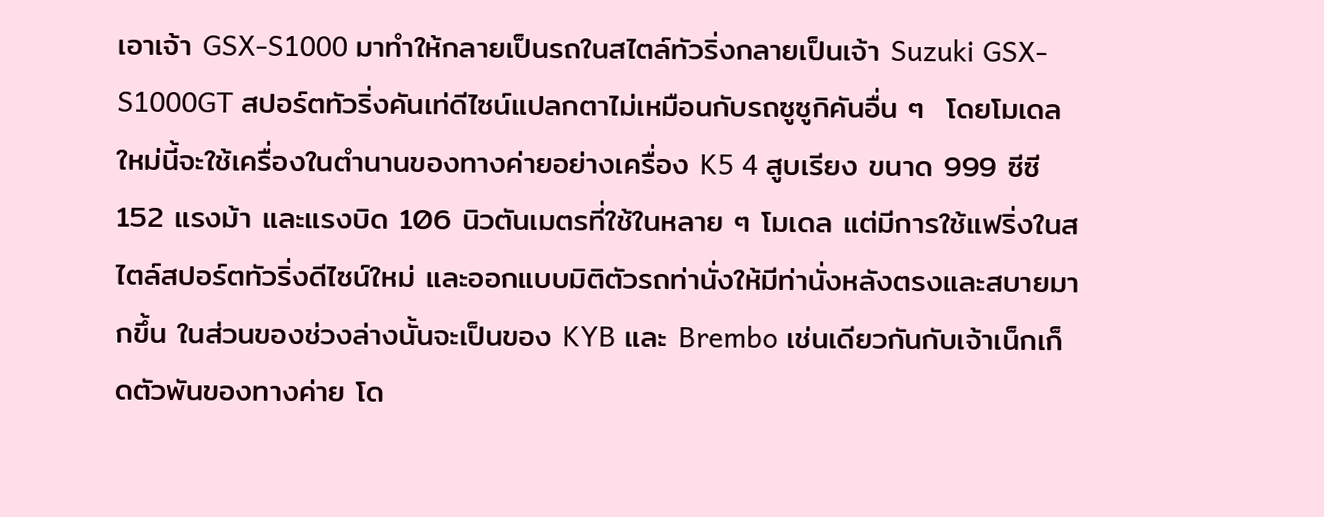เอาเจ้า GSX-S1000 มาทำให้กลายเป็นรถในสไตล์ทัวริ่งกลายเป็นเจ้า Suzuki GSX-S1000GT สปอร์ตทัวริ่งคันเท่ดีไซน์แปลกตาไม่เหมือนกับรถซูซูกิคันอื่น ๆ  โดยโมเดลใหม่นี้จะใช้เครื่องในตำนานของทางค่ายอย่างเครื่อง K5 4 สูบเรียง ขนาด 999 ซีซี 152 แรงม้า และแรงบิด 106 นิวตันเมตรที่ใช้ในหลาย ๆ โมเดล แต่มีการใช้แฟริ่งในสไตล์สปอร์ตทัวริ่งดีไซน์ใหม่ และออกแบบมิติตัวรถท่านั่งให้มีท่านั่งหลังตรงและสบายมากขึ้น ในส่วนของช่วงล่างนั้นจะเป็นของ KYB และ Brembo เช่นเดียวกันกับเจ้าเน็กเก็ดตัวพันของทางค่าย โด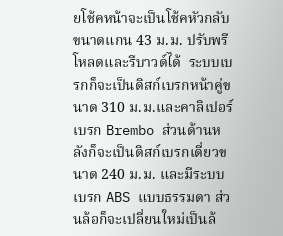ยโช้คหน้าจะเป็นโช้คหัวกลับขนาดแกน 43 ม.ม. ปรับพรีโหลดและรีบาวด์ได้  ระบบเบรกก็จะเป็นดิสก์เบรกหน้าคู่ขนาด 310 ม.ม.และคาลิเปอร์เบรก Brembo ส่วนด้านหลังก็จะเป็นดิสก์เบรกเดี่ยวขนาด 240 ม.ม. และมีระบบเบรก ABS แบบธรรมดา ส่วนล้อก็จะเปลี่ยนใหม่เป็นล้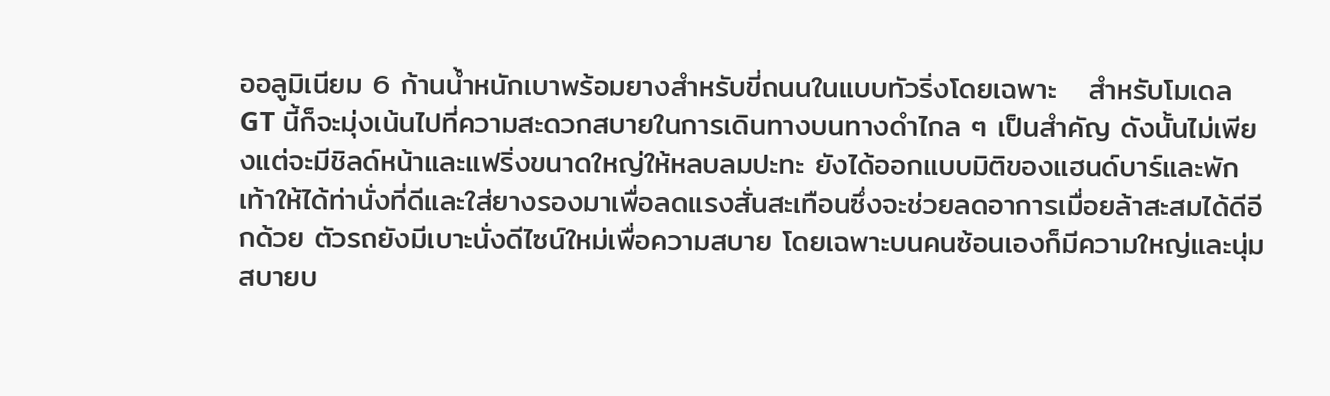ออลูมิเนียม 6 ก้านน้ำหนักเบาพร้อมยางสำหรับขี่ถนนในแบบทัวริ่งโดยเฉพาะ   สำหรับโมเดล GT นี้ก็จะมุ่งเน้นไปที่ความสะดวกสบายในการเดินทางบนทางดำไกล ๆ เป็นสำคัญ ดังนั้นไม่เพียงแต่จะมีชิลด์หน้าและแฟริ่งขนาดใหญ่ให้หลบลมปะทะ ยังได้ออกแบบมิติของแฮนด์บาร์และพักเท้าให้ได้ท่านั่งที่ดีและใส่ยางรองมาเพื่อลดแรงสั่นสะเทือนซึ่งจะช่วยลดอาการเมื่อยล้าสะสมได้ดีอีกด้วย ตัวรถยังมีเบาะนั่งดีไซน์ใหม่เพื่อความสบาย โดยเฉพาะบนคนซ้อนเองก็มีความใหญ่และนุ่มสบายบ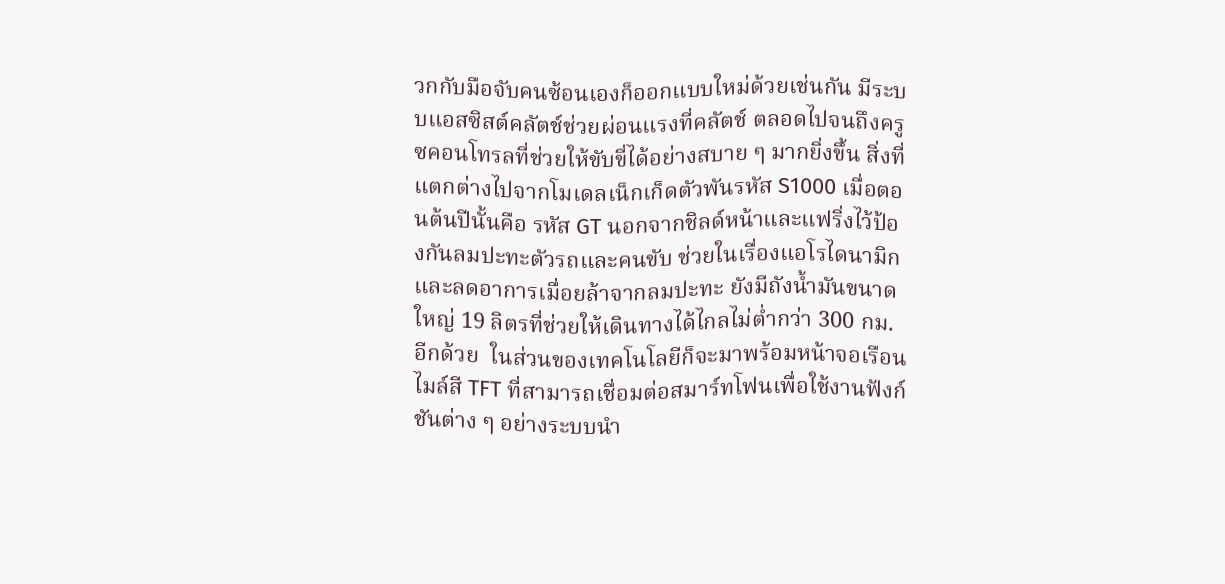วกกับมือจับคนซ้อนเองก็ออกแบบใหม่ด้วยเช่นกัน มีระบบแอสซิสต์คลัตช์ช่วยผ่อนแรงที่คลัตช์ ตลอดไปจนถึงครูซคอนโทรลที่ช่วยให้ขับขี่ได้อย่างสบาย ๆ มากยิ่งขึ้น สิ่งที่แตกต่างไปจากโมเดลเน็กเก็ดตัวพันรหัส S1000 เมื่อตอนต้นปีนั้นคือ รหัส GT นอกจากชิลด์หน้าและแฟริ่งไว้ป้องกันลมปะทะตัวรถและคนขับ ช่วยในเรื่องแอโรไดนามิกและลดอาการเมื่อยล้าจากลมปะทะ ยังมีถังน้ำมันขนาดใหญ่ 19 ลิตรที่ช่วยให้เดินทางได้ไกลไม่ต่ำกว่า 300 กม. อีกด้วย  ในส่วนของเทคโนโลยีก็จะมาพร้อมหน้าจอเรือนไมล์สี TFT ที่สามารถเชื่อมต่อสมาร์ทโฟนเพื่อใช้งานฟังก์ชันต่าง ๆ อย่างระบบนำ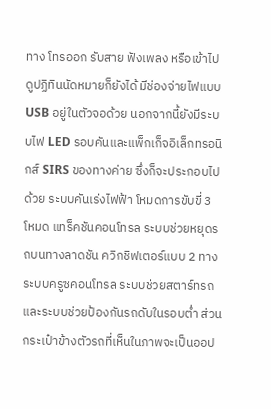ทาง โทรออก รับสาย ฟังเพลง หรือเข้าไปดูปฏิทินนัดหมายก็ยังได้ มีช่องจ่ายไฟแบบ USB อยู่ในตัวจอด้วย นอกจากนี้ยังมีระบบไฟ LED รอบคันและแพ็กเก็จอิเล็กทรอนิกส์ SIRS ของทางค่าย ซึ่งก็จะประกอบไปด้วย ระบบคันเร่งไฟฟ้า โหมดการขับขี่ 3 โหมด แทร็คชันคอนโทรล ระบบช่วยหยุดรถบนทางลาดชัน ควิกชิฟเตอร์แบบ 2 ทาง ระบบครูซคอนโทรล ระบบช่วยสตาร์ทรถ และระบบช่วยป้องกันรถดับในรอบต่ำ ส่วนกระเป๋าข้างตัวรถที่เห็นในภาพจะเป็นออป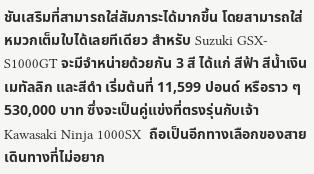ชันเสริมที่สามารถใส่สัมภาระได้มากขึ้น โดยสามารถใส่หมวกเต็มใบได้เลยทีเดียว สำหรับ Suzuki GSX-S1000GT จะมีจำหน่ายด้วยกัน 3 สี ได้แก่ สีฟ้า สีน้ำเงินเมทัลลิก และสีดำ เริ่มต้นที่ 11,599 ปอนด์ หรือราว ๆ 530,000 บาท ซึ่งจะเป็นคู่แข่งที่ตรงรุ่นกับเจ้า Kawasaki Ninja 1000SX  ถือเป็นอีกทางเลือกของสายเดินทางที่ไม่อยาก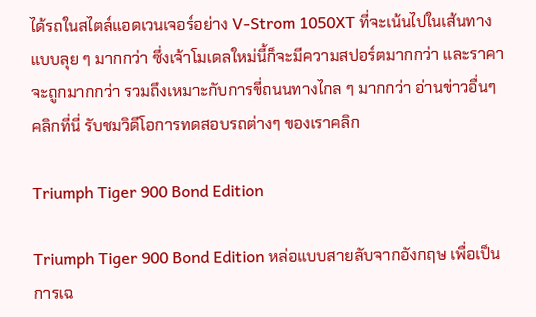ได้รถในสไตล์แอดเวนเจอร์อย่าง V-Strom 1050XT ที่จะเน้นไปในเส้นทางแบบลุย ๆ มากกว่า ซึ่งเจ้าโมเดลใหม่นี้ก็จะมีความสปอร์ตมากกว่า และราคาจะถูกมากกว่า รวมถึงเหมาะกับการขี่ถนนทางไกล ๆ มากกว่า อ่านข่าวอื่นๆ คลิกที่นี่ รับชมวิดีโอการทดสอบรถต่างๆ ของเราคลิก

Triumph Tiger 900 Bond Edition

Triumph Tiger 900 Bond Edition หล่อแบบสายลับจากอังกฤษ เพื่อเป็นการเฉ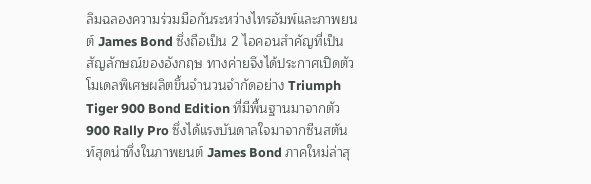ลิมฉลองความร่วมมือกันระหว่างไทรอัมพ์และภาพยนต์ James Bond ซึ่งถือเป็น 2 ไอคอนสำคัญที่เป็นสัญลักษณ์ของอังกฤษ ทางค่ายจึงได้ประกาศเปิดตัวโมเดลพิเศษผลิตขึ้นจำนวนจำกัดอย่าง Triumph Tiger 900 Bond Edition ที่มีพื้นฐานมาจากตัว 900 Rally Pro ซึ่งได้แรงบันดาลใจมาจากซีนสตันท์สุดน่าทึ่งในภาพยนต์ James Bond ภาคใหม่ล่าสุ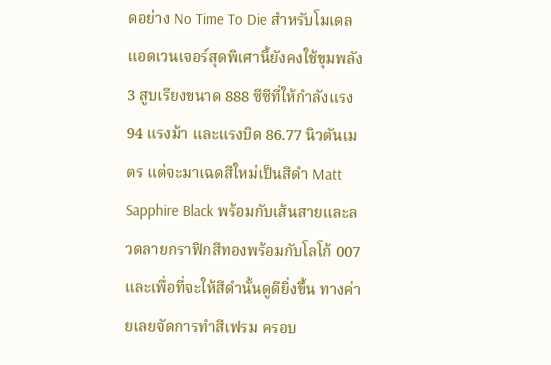ดอย่าง No Time To Die สำหรับโมเดลแอดเวนเจอร์สุดพิเศานี้ยังคงใช้ขุมพลัง 3 สูบเรียงขนาด 888 ซีซีที่ให้กำลังแรง 94 แรงม้า และแรงบิด 86.77 นิวตันเมตร แต่จะมาเฉดสีใหม่เป็นสีดำ Matt Sapphire Black พร้อมกับเส้นสายและลวดลายกราฟิกสีทองพร้อมกับโลโก้ 007  และเพื่อที่จะให้สีดำนั้นดูดียิ่งขึ้น ทางค่ายเลยจัดการทำสีเฟรม ครอบ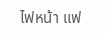ไฟหน้า แฟ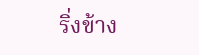ริ่งข้าง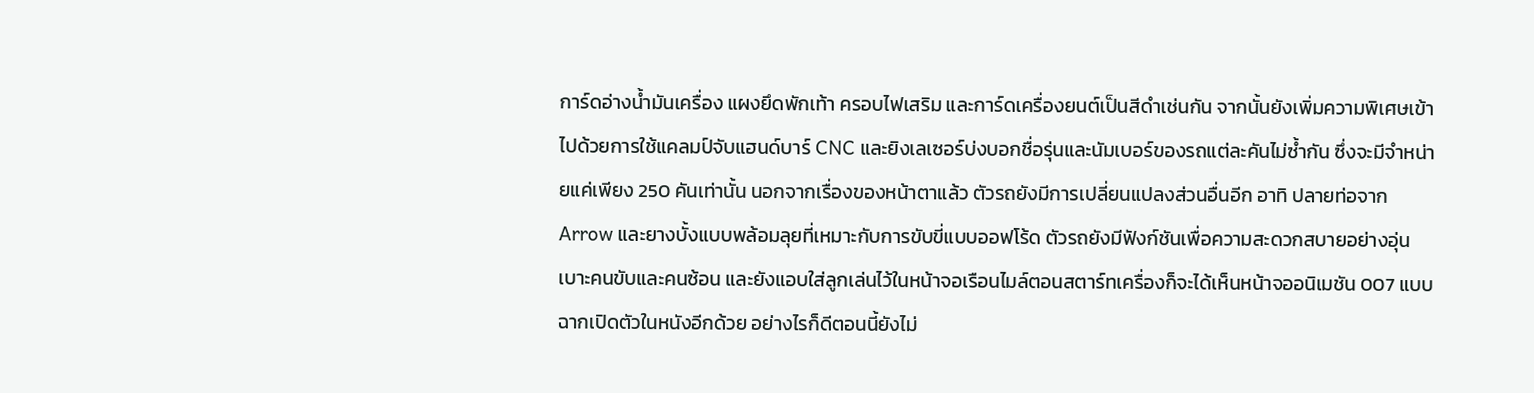การ์ดอ่างน้ำมันเครื่อง แผงยึดพักเท้า ครอบไฟเสริม และการ์ดเครื่องยนต์เป็นสีดำเช่นกัน จากนั้นยังเพิ่มความพิเศษเข้าไปด้วยการใช้แคลมป์จับแฮนด์บาร์ CNC และยิงเลเซอร์บ่งบอกชื่อรุ่นและนัมเบอร์ของรถแต่ละคันไม่ซ้ำกัน ซึ่งจะมีจำหน่ายแค่เพียง 250 คันเท่านั้น นอกจากเรื่องของหน้าตาแล้ว ตัวรถยังมีการเปลี่ยนแปลงส่วนอื่นอีก อาทิ ปลายท่อจาก Arrow และยางบั้งแบบพล้อมลุยที่เหมาะกับการขับขี่แบบออฟโร้ด ตัวรถยังมีฟังก์ชันเพื่อความสะดวกสบายอย่างอุ่นเบาะคนขับและคนซ้อน และยังแอบใส่ลูกเล่นไว้ในหน้าจอเรือนไมล์ตอนสตาร์ทเครื่องก็จะได้เห็นหน้าจออนิเมชัน 007 แบบฉากเปิดตัวในหนังอีกด้วย อย่างไรก็ดีตอนนี้ยังไม่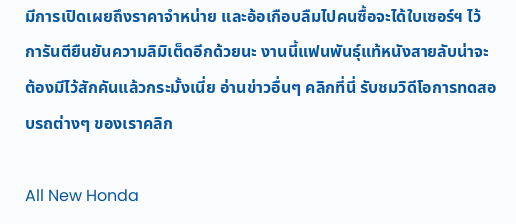มีการเปิดเผยถึงราคาจำหน่าย และอ้อเกือบลืมไปคนซื้อจะได้ใบเซอร์ฯ ไว้การันตียืนยันความลิมิเต็ดอีกด้วยนะ งานนี้แฟนพันธ์ุแท้หนังสายลับน่าจะต้องมีไว้สักคันแล้วกระมั้งเนี่ย อ่านข่าวอื่นๆ คลิกที่นี่ รับชมวิดีโอการทดสอบรถต่างๆ ของเราคลิก

All New Honda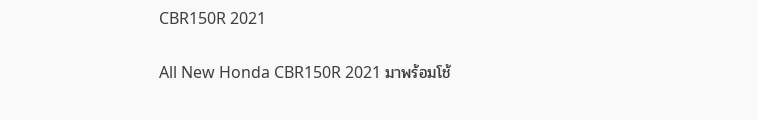CBR150R 2021

All New Honda CBR150R 2021 มาพร้อมโช้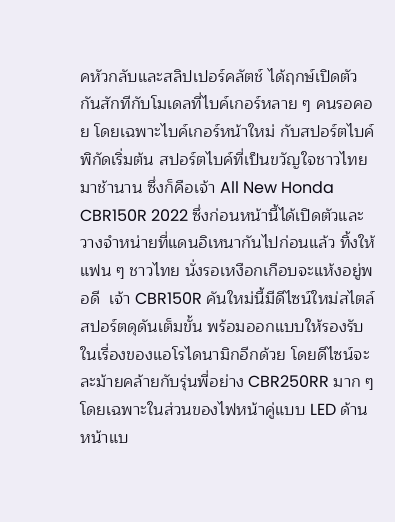คหัวกลับและสลิปเปอร์คลัตช์ ได้ฤกษ์เปิดตัวกันสักทีกับโมเดลที่ไบค์เกอร์หลาย ๆ คนรอคอย โดยเฉพาะไบค์เกอร์หน้าใหม่ กับสปอร์ตไบค์พิกัดเริ่มต้น สปอร์ตไบค์ที่เป็นขวัญใจชาวไทยมาช้านาน ซึ่งก็คือเจ้า All New Honda CBR150R 2022 ซึ่งก่อนหน้านี้ได้เปิดตัวและวางจำหน่ายที่แดนอิเหนากันไปก่อนแล้ว ทิ้งให้แฟน ๆ ชาวไทย นั่งรอเหงือกเกือบจะแห้งอยู่พอดี  เจ้า CBR150R คันใหม่นี้มีดีไซน์ใหม่สไตล์สปอร์ตดุดันเต็มขั้น พร้อมออกแบบให้รองรับในเรื่องของแอโรไดนามิกอีกด้วย โดยดีไซน์จะละม้ายคล้ายกับรุ่นพี่อย่าง CBR250RR มาก ๆ โดยเฉพาะในส่วนของไฟหน้าคู่แบบ LED ด้านหน้าแบ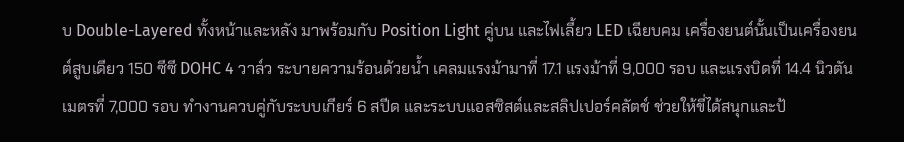บ Double-Layered ทั้งหน้าและหลัง มาพร้อมกับ Position Light คู่บน และไฟเลี้ยว LED เฉียบคม เครื่องยนต์นั้นเป็นเครื่องยนต์สูบเดียว 150 ซีซี DOHC 4 วาล์ว ระบายความร้อนด้วยน้ำ เคลมแรงม้ามาที่ 17.1 แรงม้าที่ 9,000 รอบ และแรงบิดที่ 14.4 นิวตันเมตรที่ 7,000 รอบ ทำงานควบคู่กับระบบเกียร์ 6 สปีด และระบบแอสซิสต์และสลิปเปอร์คลัตช์ ช่วยให้ขี่ได้สนุกและป้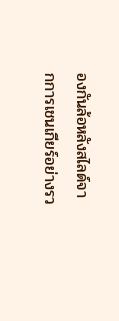องกันล้อหลังสไลด์จากการเชนเกียร์อย่างรว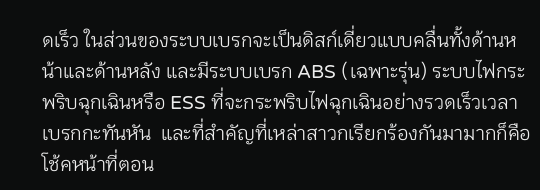ดเร็ว ในส่วนของระบบเบรกจะเป็นดิสก์เดี่ยวแบบคลื่นทั้งด้านหน้าและด้านหลัง และมีระบบเบรก ABS (เฉพาะรุ่น) ระบบไฟกระพริบฉุกเฉินหรือ ESS ที่จะกระพริบไฟฉุกเฉินอย่างรวดเร็วเวลาเบรกกะทันหัน  และที่สำคัญที่เหล่าสาวกเรียกร้องกันมามากก็คือโช้คหน้าที่ตอน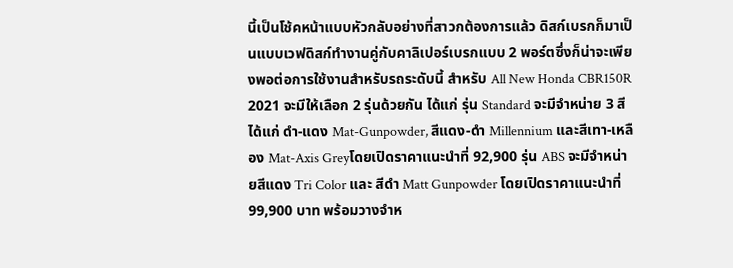นี้เป็นโช้คหน้าแบบหัวกลับอย่างที่สาวกต้องการแล้ว ดิสก์เบรกก็มาเป็นแบบเวฟดิสก์ทำงานคู่กับคาลิเปอร์เบรกแบบ 2 พอร์ตซึ่งก็น่าจะเพียงพอต่อการใช้งานสำหรับรถระดับนี้ สำหรับ All New Honda CBR150R 2021 จะมีให้เลือก 2 รุ่นด้วยกัน ได้แก่ รุ่น Standard จะมีจำหน่าย 3 สี ได้แก่ ดำ-แดง Mat-Gunpowder, สีแดง-ดำ Millennium และสีเทา-เหลือง Mat-Axis Greyโดยเปิดราคาแนะนำที่ 92,900 รุ่น ABS จะมีจำหน่ายสีแดง Tri Color และ สีดำ Matt Gunpowder โดยเปิดราคาแนะนำที่ 99,900 บาท พร้อมวางจำห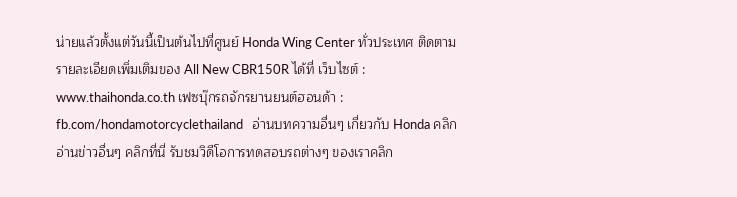น่ายแล้วตั้งแต่วันนี้เป็นต้นไปที่ศูนย์ Honda Wing Center ทั่วประเทศ ติดตามรายละเอียดเพิ่มเติมของ All New CBR150R ได้ที่ เว็บไซต์ : www.thaihonda.co.th เฟซบุ๊กรถจักรยานยนต์ฮอนด้า : fb.com/hondamotorcyclethailand   อ่านบทความอื่นๆ เกี่ยวกับ Honda คลิก อ่านข่าวอื่นๆ คลิกที่นี่ รับชมวิดีโอการทดสอบรถต่างๆ ของเราคลิก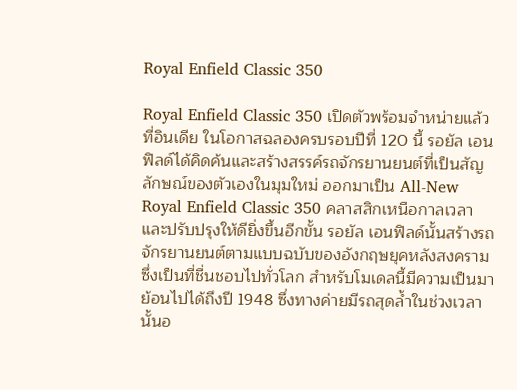Royal Enfield Classic 350

Royal Enfield Classic 350 เปิดตัวพร้อมจำหน่ายแล้วที่อินเดีย ในโอกาสฉลองครบรอบปีที่ 120 นี้ รอยัล เอนฟิลด์ได้คิดค้นและสร้างสรรค์รถจักรยานยนต์ที่เป็นสัญลักษณ์ของตัวเองในมุมใหม่ ออกมาเป็น All-New Royal Enfield Classic 350 คลาสสิกเหนือกาลเวลาและปรับปรุงให้ดียิ่งขึ้นอีกขั้น รอยัล เอนฟิลด์นั้นสร้างรถจักรยานยนต์ตามแบบฉบับของอังกฤษยุคหลังสงคราม ซึ่งเป็นที่ชื่นชอบไปทั่วโลก สำหรับโมเดลนี้มีความเป็นมาย้อนไปได้ถึงปี 1948 ซึ่งทางค่ายมีรถสุดล้ำในช่วงเวลานั้นอ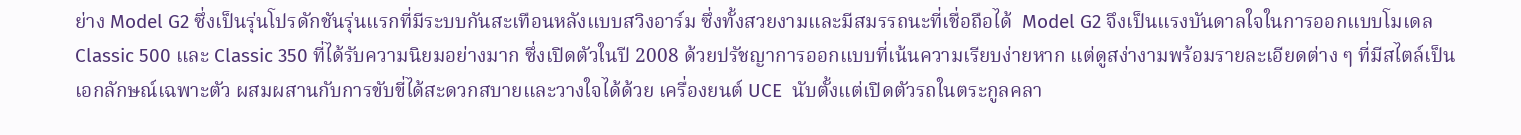ย่าง Model G2 ซึ่งเป็นรุ่นโปรดักชันรุ่นแรกที่มีระบบกันสะเทือนหลังแบบสวิงอาร์ม ซึ่งทั้งสวยงามและมีสมรรถนะที่เชื่อถือได้  Model G2 จึงเป็นแรงบันดาลใจในการออกแบบโมเดล Classic 500 และ Classic 350 ที่ได้รับความนิยมอย่างมาก ซึ่งเปิดตัวในปี 2008 ด้วยปรัชญาการออกแบบที่เน้นความเรียบง่ายหาก แต่ดูสง่างามพร้อมรายละเอียดต่าง ๆ ที่มีสไตล์เป็นเอกลักษณ์เฉพาะตัว ผสมผสานกับการขับขี่ได้สะดวกสบายและวางใจได้ด้วย เครื่องยนต์ UCE  นับตั้งแต่เปิดตัวรถในตระกูลคลา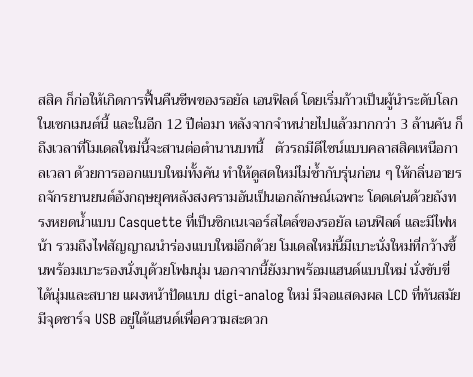สสิค ก็ก่อให้เกิดการฟื้นคืนชีพของรอยัล เอนฟิลด์ โดยเริ่มก้าวเป็นผู้นำระดับโลกในเซกเมนต์นี้ และในอีก 12 ปีต่อมา หลังจากจำหน่ายไปแล้วมากกว่า 3 ล้านคัน ก็ถึงเวลาที่โมเดลใหม่นี้จะสานต่อตำนานบทนี้   ตัวรถมีดีไซน์แบบคลาสสิคเหนือกาลเวลา ด้วยการออกแบบใหม่ทั้งคัน ทำให้ดูสดใหม่ไม่ซ้ำกับรุ่นก่อน ๆ ให้กลิ่นอายรถจักรยานยนต์อังกฤษยุคหลังสงครามอันเป็นเอกลักษณ์เฉพาะ โดดเด่นด้วยถังทรงหยดน้ำแบบ Casquette ที่เป็นซิกเนเจอร์สไตล์ของรอยัล เอนฟิลด์ และมีไฟหน้า รวมถึงไฟสัญญาณนำร่องแบบใหม่อีกด้วย โมเดลใหม่นี้มีเบาะนั่งใหม่ที่กว้างขึ้นพร้อมเบาะรองนั่งบุด้วยโฟมนุ่ม นอกจากนี้ยังมาพร้อมแฮนด์แบบใหม่ นั่งขับขี่ได้นุ่มและสบาย แผงหน้าปัดแบบ digi-analog ใหม่ มีจอแสดงผล LCD ที่ทันสมัย มีจุดชาร์จ USB อยู่ใต้แฮนด์เพื่อความสะดวก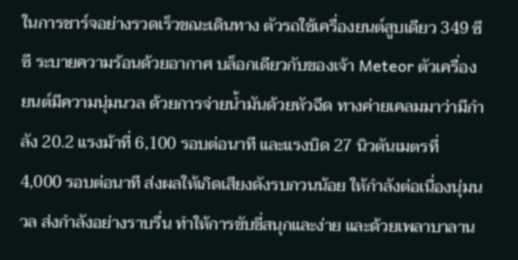ในการชาร์จอย่างรวดเร็วขณะเดินทาง ตัวรถใช้เครื่องยนต์สูบเดียว 349 ซีซี ระบายความร้อนด้วยอากาศ บล็อกเดียวกับของเจ้า Meteor ตัวเครื่องยนต์มีความนุ่มนวล ด้วยการจ่ายน้ำมันด้วยหัวฉีด ทางค่ายเคลมมาว่ามีกำลัง 20.2 แรงม้าที่ 6,100 รอบต่อนาที และแรงบิด 27 นิวตันเมตรที่ 4,000 รอบต่อนาที ส่งผลให้เกิดเสียงดังรบกวนน้อย ให้กำลังต่อเนื่องนุ่มนวล ส่งกำลังอย่างราบรื่น ทำให้การขับขี่สนุกและง่าย และด้วยเพลาบาลาน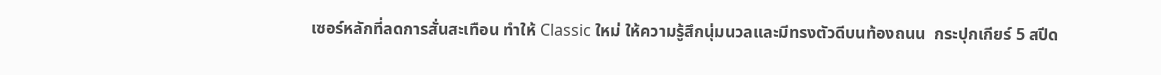เซอร์หลักที่ลดการสั่นสะเทือน ทำให้ Classic ใหม่ ให้ความรู้สึกนุ่มนวลและมีทรงตัวดีบนท้องถนน  กระปุกเกียร์ 5 สปีด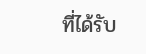ที่ได้รับ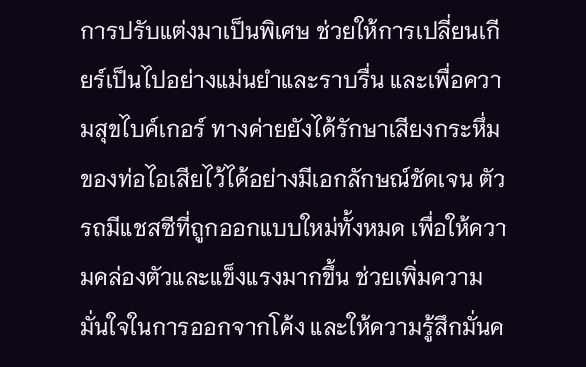การปรับแต่งมาเป็นพิเศษ ช่วยให้การเปลี่ยนเกียร์เป็นไปอย่างแม่นยำและราบรื่น และเพื่อความสุขไบค์เกอร์ ทางค่ายยังได้รักษาเสียงกระหึ่มของท่อไอเสียไว้ได้อย่างมีเอกลักษณ์ชัดเจน ตัวรถมีแชสซีที่ถูกออกแบบใหม่ทั้งหมด เพื่อให้ความคล่องตัวและแข็งแรงมากขึ้น ช่วยเพิ่มความมั่นใจในการออกจากโค้ง และให้ความรู้สึกมั่นค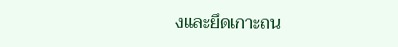งและยึดเกาะถน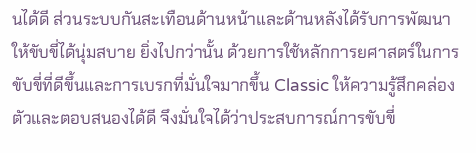นได้ดี ส่วนระบบกันสะเทือนด้านหน้าและด้านหลังได้รับการพัฒนาให้ขับขี่ได้นุ่มสบาย ยิ่งไปกว่านั้น ด้วยการใช้หลักการยศาสตร์ในการขับขี่ที่ดีขึ้นและการเบรกที่มั่นใจมากขึ้น Classic ให้ความรู้สึกคล่องตัวและตอบสนองได้ดี จึงมั่นใจได้ว่าประสบการณ์การขับขี่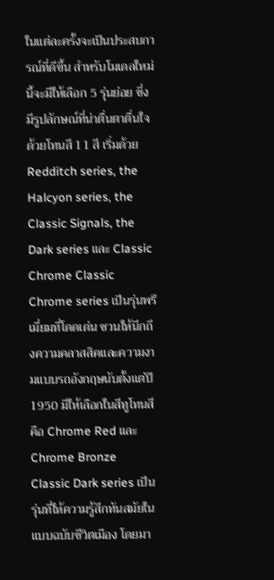ในแต่ละครั้งจะเป็นประสบการณ์ที่ดีขึ้น สำหรับโมเดลใหม่นี้จะมีให้เลือก 5 รุ่นย่อย ซึ่งมีรูปลักษณ์ที่น่าตื่นตาตื่นใจด้วยโทนสี 11 สี เริ่มด้วย Redditch series, the Halcyon series, the Classic Signals, the Dark series และ Classic Chrome Classic Chrome series เป็นรุ่นพรีเมี่ยมที่โดดเด่น ชวนให้นึกถึงความคลาสสิคและความงามแบบรถอังกฤษนับตั้งแต่ปี 1950 มีให้เลือกในสีทูโทนสี คือ Chrome Red และ Chrome Bronze  Classic Dark series เป็นรุ่นที่ให้ความรู้สึกทันสมัยในแบบฉบับชีวิตเมือง โดยมา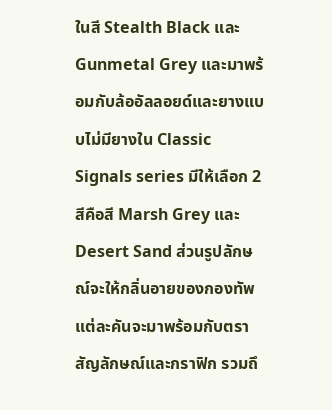ในสี Stealth Black และ Gunmetal Grey และมาพร้อมกับล้ออัลลอยด์และยางแบบไม่มียางใน Classic Signals series มีให้เลือก 2 สีคือสี Marsh Grey และ Desert Sand ส่วนรูปลักษณ์จะให้กลิ่นอายของกองทัพ แต่ละคันจะมาพร้อมกับตราสัญลักษณ์และกราฟิก รวมถึ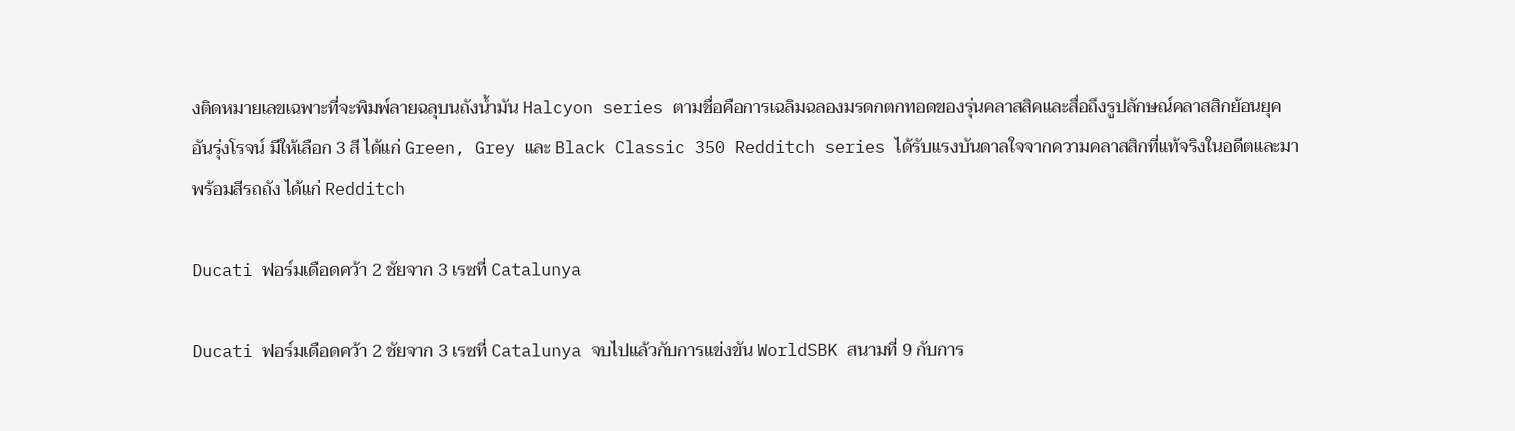งติดหมายเลขเฉพาะที่จะพิมพ์ลายฉลุบนถังน้ำมัน Halcyon series ตามชื่อคือการเฉลิมฉลองมรดกตกทอดของรุ่นคลาสสิคและสื่อถึงรูปลักษณ์คลาสสิกย้อนยุคอันรุ่งโรจน์ มีให้เลือก 3 สี ได้แก่ Green, Grey และ Black Classic 350 Redditch series ได้รับแรงบันดาลใจจากความคลาสสิกที่แท้จริงในอดีตและมาพร้อมสีรถถัง ได้แก่ Redditch

Ducati ฟอร์มเดือดคว้า 2 ชัยจาก 3 เรซที่ Catalunya

Ducati ฟอร์มเดือดคว้า 2 ชัยจาก 3 เรซที่ Catalunya จบไปแล้วกับการแข่งขัน WorldSBK สนามที่ 9 กับการ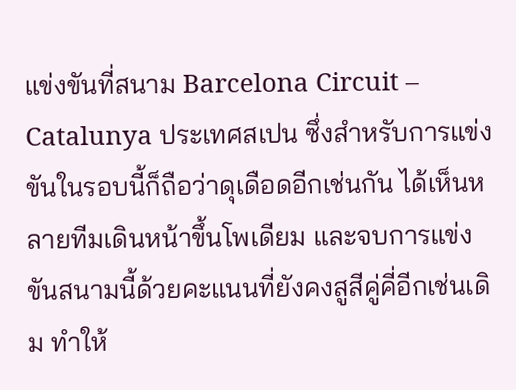แข่งขันที่สนาม Barcelona Circuit – Catalunya ประเทศสเปน ซึ่งสำหรับการแข่งขันในรอบนี้ก็ถือว่าดุเดือดอีกเช่นกัน ได้เห็นหลายทีมเดินหน้าขึ้นโพเดียม และจบการแข่งขันสนามนี้ด้วยคะแนนที่ยังคงสูสีคู่คี่อีกเช่นเดิม ทำให้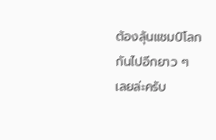ต้องลุ้นแชมป์โลกกันไปอีกยาว ๆ เลยล่ะครับ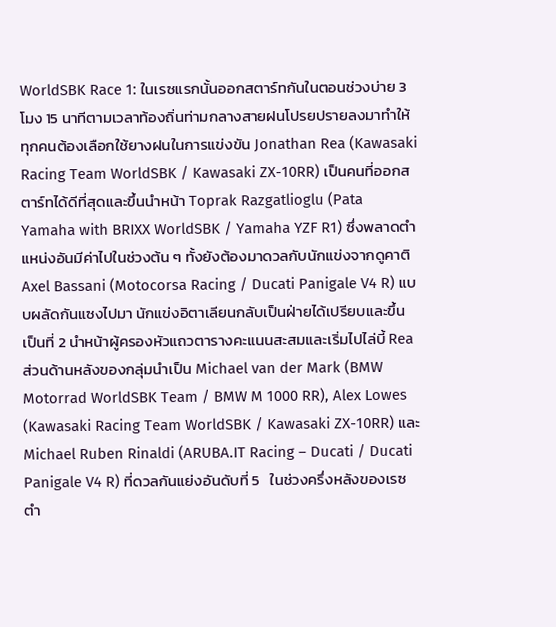WorldSBK Race 1: ในเรซแรกนั้นออกสตาร์ทกันในตอนช่วงบ่าย 3 โมง 15 นาทีตามเวลาท้องถิ่นท่ามกลางสายฝนโปรยปรายลงมาทำให้ทุกคนต้องเลือกใช้ยางฝนในการแข่งขัน Jonathan Rea (Kawasaki Racing Team WorldSBK / Kawasaki ZX-10RR) เป็นคนที่ออกสตาร์ทได้ดีที่สุดและขึ้นนำหน้า Toprak Razgatlioglu (Pata Yamaha with BRIXX WorldSBK / Yamaha YZF R1) ซึ่งพลาดตำแหน่งอันมีค่าไปในช่วงต้น ๆ ทั้งยังต้องมาดวลกับนักแข่งจากดูคาติ Axel Bassani (Motocorsa Racing / Ducati Panigale V4 R) แบบผลัดกันแซงไปมา นักแข่งอิตาเลียนกลับเป็นฝ่ายได้เปรียบและขึ้นเป็นที่ 2 นำหน้าผู้ครองหัวแถวตารางคะแนนสะสมและเริ่มไปไล่บี้ Rea ส่วนด้านหลังของกลุ่มนำเป็น Michael van der Mark (BMW Motorrad WorldSBK Team / BMW M 1000 RR), Alex Lowes (Kawasaki Racing Team WorldSBK / Kawasaki ZX-10RR) และ Michael Ruben Rinaldi (ARUBA.IT Racing – Ducati / Ducati Panigale V4 R) ที่ดวลกันแย่งอันดับที่ 5   ในช่วงครึ่งหลังของเรซตำ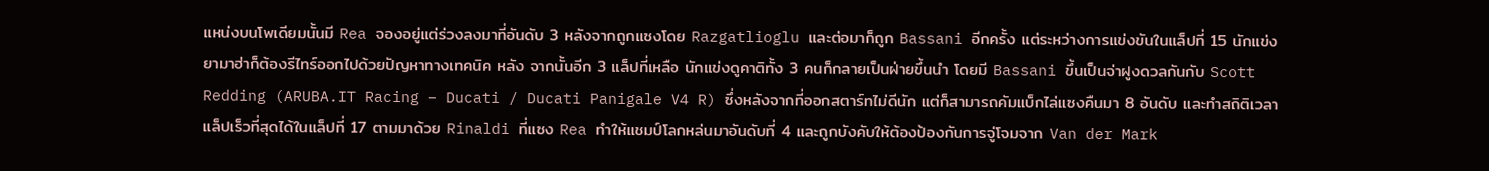แหน่งบนโพเดียมนั้นมี Rea จองอยู่แต่ร่วงลงมาที่อันดับ 3 หลังจากถูกแซงโดย Razgatlioglu และต่อมาก็ถูก Bassani อีกครั้ง แต่ระหว่างการแข่งขันในแล็ปที่ 15 นักแข่งยามาฮ่าก็ต้องรีไทร์ออกไปด้วยปัญหาทางเทคนิค หลัง จากนั้นอีก 3 แล็ปที่เหลือ นักแข่งดูคาติทั้ง 3 คนก็กลายเป็นฝ่ายขึ้นนำ โดยมี Bassani ขึ้นเป็นจ่าฝูงดวลกันกับ Scott Redding (ARUBA.IT Racing – Ducati / Ducati Panigale V4 R) ซึ่งหลังจากที่ออกสตาร์ทไม่ดีนัก แต่ก็สามารถคัมแบ็กไล่แซงคืนมา 8 อันดับ และทำสถิติเวลาแล็ปเร็วที่สุดได้ในแล็ปที่ 17 ตามมาด้วย Rinaldi ที่แซง Rea ทำให้แชมป์โลกหล่นมาอันดับที่ 4 และถูกบังคับให้ต้องป้องกันการจู่โจมจาก Van der Mark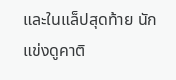และในแล็ปสุดท้าย นักแข่งดูคาติ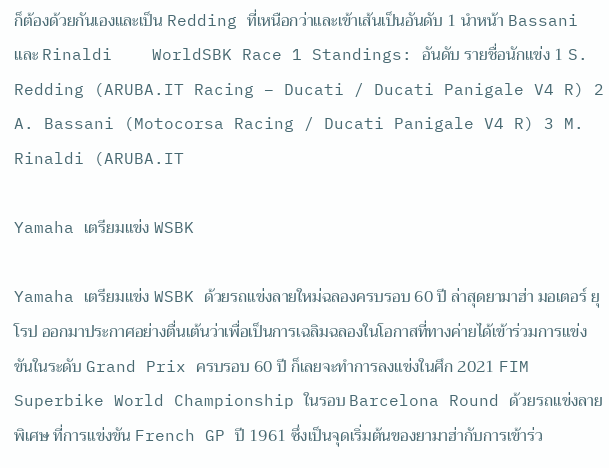ก็ต้องด้วยกันเองและเป็น Redding ที่เหนือกว่าและเข้าเส้นเป็นอันดับ 1 นำหน้า Bassani และ Rinaldi    WorldSBK Race 1 Standings: อันดับ รายชื่อนักแข่ง 1 S. Redding (ARUBA.IT Racing – Ducati / Ducati Panigale V4 R) 2 A. Bassani (Motocorsa Racing / Ducati Panigale V4 R) 3 M. Rinaldi (ARUBA.IT

Yamaha เตรียมแข่ง WSBK

Yamaha เตรียมแข่ง WSBK ด้วยรถแข่งลายใหม่ฉลองครบรอบ 60 ปี ล่าสุดยามาฮ่า มอเตอร์ ยุโรป ออกมาประกาศอย่างตื่นเต้นว่าเพื่อเป็นการเฉลิมฉลองในโอกาสที่ทางค่ายได้เข้าร่วมการแข่งขันในระดับ Grand Prix ครบรอบ 60 ปี ก็เลยจะทำการลงแข่งในศึก 2021 FIM Superbike World Championship ในรอบ Barcelona Round ด้วยรถแข่งลายพิเศษ ที่การแข่งขัน French GP ปี 1961 ซึ่งเป็นจุดเริ่มต้นของยามาฮ่ากับการเข้าร่ว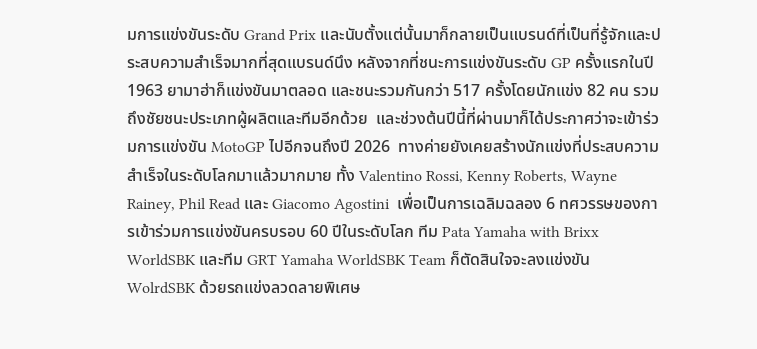มการแข่งขันระดับ Grand Prix และนับตั้งแต่นั้นมาก็กลายเป็นแบรนด์ที่เป็นที่รู้จักและประสบความสำเร็จมากที่สุดแบรนด์นึง หลังจากที่ชนะการแข่งขันระดับ GP ครั้งแรกในปี 1963 ยามาฮ่าก็แข่งขันมาตลอด และชนะรวมกันกว่า 517 ครั้งโดยนักแข่ง 82 คน รวมถึงชัยชนะประเภทผู้ผลิตและทีมอีกด้วย  และช่วงต้นปีนี้ที่ผ่านมาก็ได้ประกาศว่าจะเข้าร่วมการแข่งขัน MotoGP ไปอีกจนถึงปี 2026  ทางค่ายยังเคยสร้างนักแข่งที่ประสบความสำเร็จในระดับโลกมาแล้วมากมาย ทั้ง Valentino Rossi, Kenny Roberts, Wayne Rainey, Phil Read และ Giacomo Agostini  เพื่อเป็นการเฉลิมฉลอง 6 ทศวรรษของการเข้าร่วมการแข่งขันครบรอบ 60 ปีในระดับโลก ทีม Pata Yamaha with Brixx WorldSBK และทีม GRT Yamaha WorldSBK Team ก็ตัดสินใจจะลงแข่งขัน WolrdSBK ด้วยรถแข่งลวดลายพิเศษ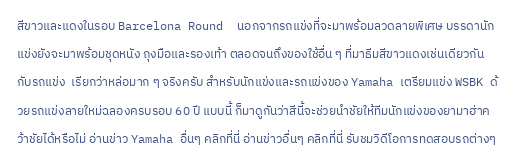สีขาวและแดงในรอบ Barcelona Round  นอกจากรถแข่งที่จะมาพร้อมลวดลายพิเศษ บรรดานักแข่งยังจะมาพร้อมชุดหนัง ถุงมือและรองเท้า ตลอดจนถึงของใช้อื่น ๆ ที่มาธีมสีขาวแดงเช่นเดียวกันกับรถแข่ง  เรียกว่าหล่อมาก ๆ จริงครับ สำหรับนักแข่งและรถแข่งของ Yamaha เตรียมแข่ง WSBK ด้วยรถแข่งลายใหม่ฉลองครบรอบ 60 ปี แบบนี้ ก็มาดูกันว่าสีนี้จะช่วยนำชัยให้ทีมนักแข่งของยามาฮ่าคว้าชัยได้หรือไม่ อ่านข่าว Yamaha อื่นๆ คลิกที่นี่ อ่านข่าวอื่นๆ คลิกที่นี่ รับชมวิดีโอการทดสอบรถต่างๆ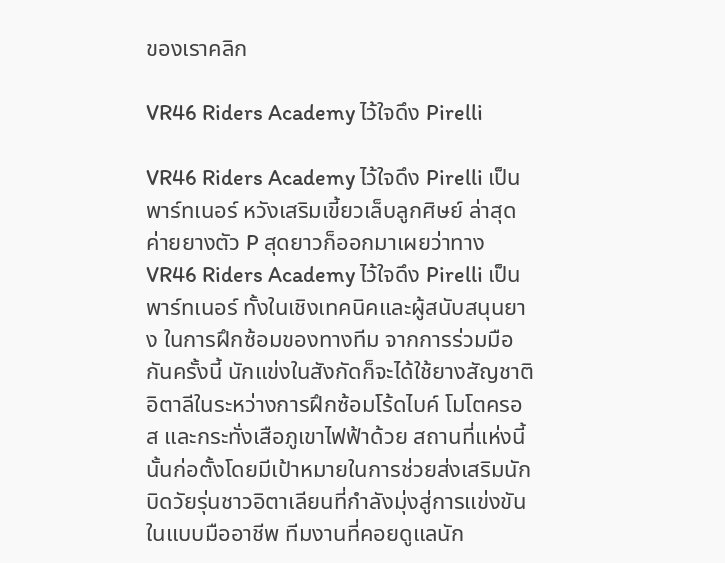ของเราคลิก

VR46 Riders Academy ไว้ใจดึง Pirelli

VR46 Riders Academy ไว้ใจดึง Pirelli เป็นพาร์ทเนอร์ หวังเสริมเขี้ยวเล็บลูกศิษย์ ล่าสุดค่ายยางตัว P สุดยาวก็ออกมาเผยว่าทาง VR46 Riders Academy ไว้ใจดึง Pirelli เป็นพาร์ทเนอร์ ทั้งในเชิงเทคนิคและผู้สนับสนุนยาง ในการฝึกซ้อมของทางทีม จากการร่วมมือกันครั้งนี้ นักแข่งในสังกัดก็จะได้ใช้ยางสัญชาติอิตาลีในระหว่างการฝึกซ้อมโร้ดไบค์ โมโตครอส และกระทั่งเสือภูเขาไฟฟ้าด้วย สถานที่แห่งนี้นั้นก่อตั้งโดยมีเป้าหมายในการช่วยส่งเสริมนักบิดวัยรุ่นชาวอิตาเลียนที่กำลังมุ่งสู่การแข่งขันในแบบมืออาชีพ ทีมงานที่คอยดูแลนัก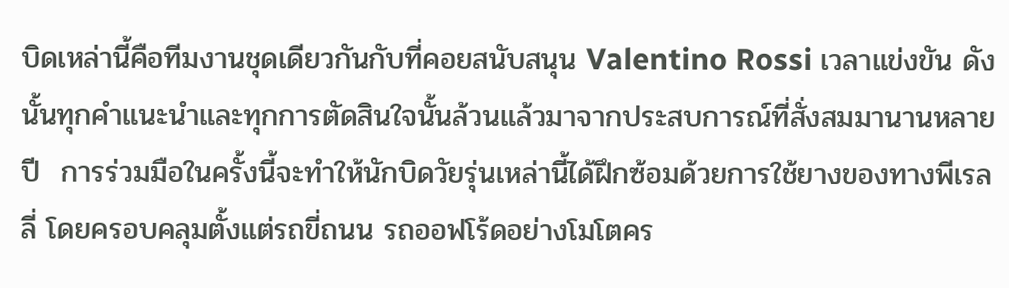บิดเหล่านี้คือทีมงานชุดเดียวกันกับที่คอยสนับสนุน Valentino Rossi เวลาแข่งขัน ดังนั้นทุกคำแนะนำและทุกการตัดสินใจนั้นล้วนแล้วมาจากประสบการณ์ที่สั่งสมมานานหลายปี  การร่วมมือในครั้งนี้จะทำให้นักบิดวัยรุ่นเหล่านี้ได้ฝึกซ้อมด้วยการใช้ยางของทางพีเรลลี่ โดยครอบคลุมตั้งแต่รถขี่ถนน รถออฟโร้ดอย่างโมโตคร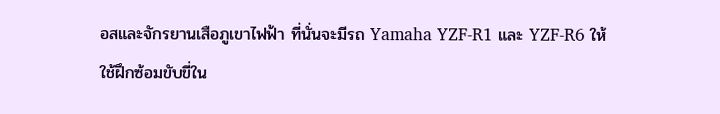อสและจักรยานเสือภูเขาไฟฟ้า ที่นั่นจะมีรถ Yamaha YZF-R1 และ YZF-R6 ให้ใช้ฝึกซ้อมขับขี่ใน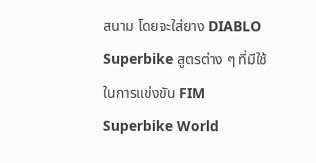สนาม โดยจะใส่ยาง DIABLO Superbike สูตรต่าง ๆ ที่มีใช้ในการแข่งขัน FIM Superbike World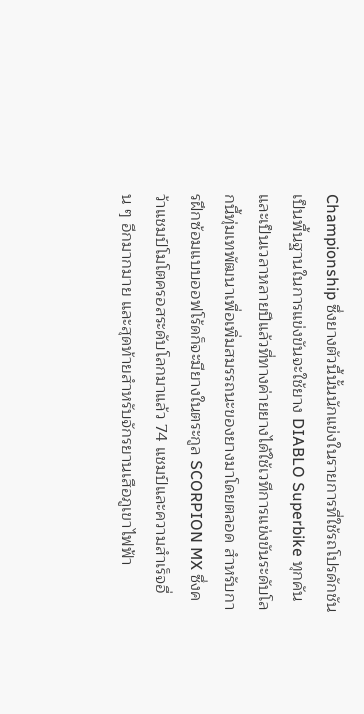Championship ซึ่งยางตัวนี้นั้นนักแข่งในรายการที่ใช้รถโปรดักชันเป็นพื้นฐานในการแข่งขันจะใช้ยาง DIABLO Superbike ทุกคันและเป็นเวลาหลายปีแล้วที่ทางค่ายยางได้ใช้เวทีการแข่งขันระดับโลกนี้ทุ่มเทพัฒนาเพื่อเพิ่มสมรรถนะของยางมาโดยตลอด สำหรับการฝึกซ้อมแบบออฟโร้ดก็จะมียางในตระกูล SCORPION MX ซึ่งคว้าแชมป์โมโตครอสระดับโลกมาแล้ว 74 แชมป์และความสำเร็จอื่น ๆ อีกมากมาย และสุดท้ายสำหรับจักรยานเสือภูเขาไฟฟ้า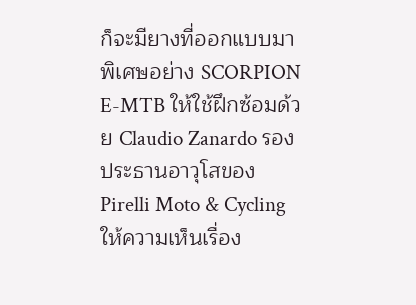ก็จะมียางที่ออกแบบมาพิเศษอย่าง SCORPION E-MTB ให้ใช้ฝึกซ้อมด้วย Claudio Zanardo รองประธานอาวุโสของ Pirelli Moto & Cycling ให้ความเห็นเรื่อง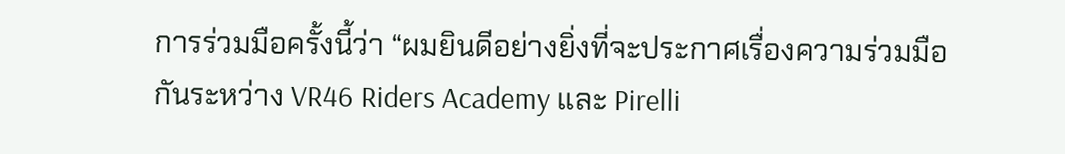การร่วมมือครั้งนี้ว่า “ผมยินดีอย่างยิ่งที่จะประกาศเรื่องความร่วมมือกันระหว่าง VR46 Riders Academy และ Pirelli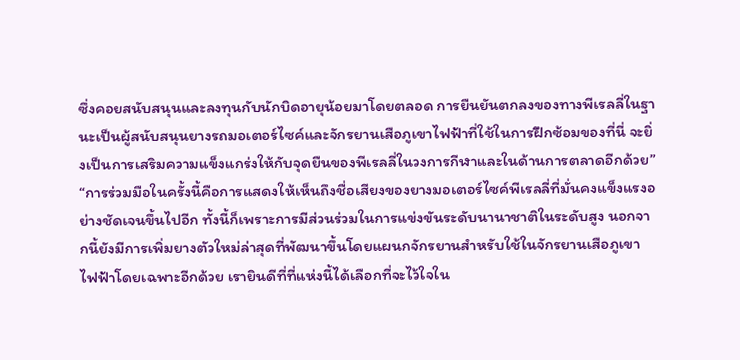ซึ่งคอยสนับสนุนและลงทุนกับนักบิดอายุน้อยมาโดยตลอด การยืนยันตกลงของทางพีเรลลี่ในฐานะเป็นผู้สนับสนุนยางรถมอเตอร์ไซค์และจักรยานเสือภูเขาไฟฟ้าที่ใช้ในการฝึกซ้อมของที่นี่ จะยิ่งเป็นการเสริมความแข็งแกร่งให้กับจุดยืนของพีเรลลี่ในวงการกีฬาและในด้านการตลาดอีกด้วย” “การร่วมมือในครั้งนี้คือการแสดงให้เห็นถึงชื่อเสียงของยางมอเตอร์ไซค์พีเรลลี่ที่มั่นคงแข็งแรงอย่างชัดเจนขึ้นไปอีก ทั้งนี้ก็เพราะการมีส่วนร่วมในการแข่งขันระดับนานาชาติในระดับสูง นอกจากนี้ยังมีการเพิ่มยางตัวใหม่ล่าสุดที่พัฒนาขึ้นโดยแผนกจักรยานสำหรับใช้ในจักรยานเสือภูเขาไฟฟ้าโดยเฉพาะอีกด้วย เรายินดีที่ที่แห่งนี้ได้เลือกที่จะไว้ใจใน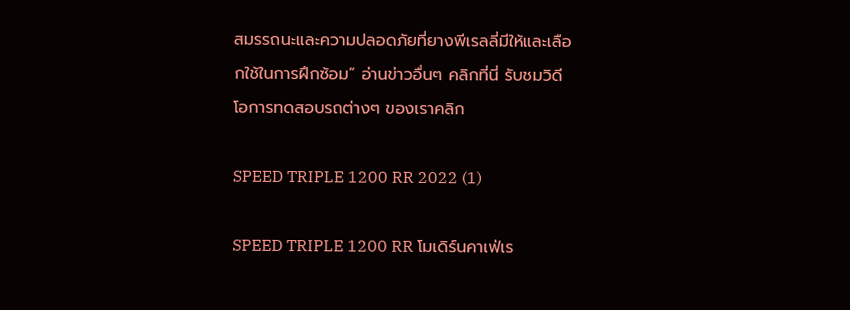สมรรถนะและความปลอดภัยที่ยางพีเรลลี่มีให้และเลือกใช้ในการฝึกซ้อม” อ่านข่าวอื่นๆ คลิกที่นี่ รับชมวิดีโอการทดสอบรถต่างๆ ของเราคลิก

SPEED TRIPLE 1200 RR 2022 (1)

SPEED TRIPLE 1200 RR โมเดิร์นคาเฟ่เร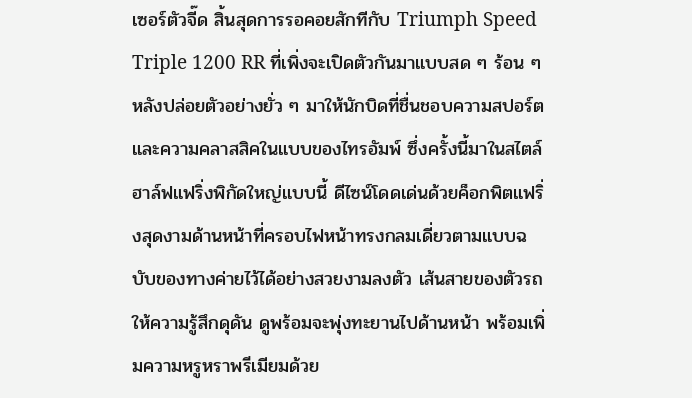เซอร์ตัวจี๊ด สิ้นสุดการรอคอยสักทีกับ Triumph Speed Triple 1200 RR ที่เพิ่งจะเปิดตัวกันมาแบบสด ๆ ร้อน ๆ หลังปล่อยตัวอย่างยั่ว ๆ มาให้นักบิดที่ชื่นชอบความสปอร์ตและความคลาสสิคในแบบของไทรอัมพ์ ซึ่งครั้งนี้มาในสไตล์ฮาล์ฟแฟริ่งพิกัดใหญ่แบบนี้ ดีไซน์โดดเด่นด้วยค็อกพิตแฟริ่งสุดงามด้านหน้าที่ครอบไฟหน้าทรงกลมเดี่ยวตามแบบฉบับของทางค่ายไว้ได้อย่างสวยงามลงตัว เส้นสายของตัวรถให้ความรู้สึกดุดัน ดูพร้อมจะพุ่งทะยานไปด้านหน้า พร้อมเพิ่มความหรูหราพรีเมียมด้วย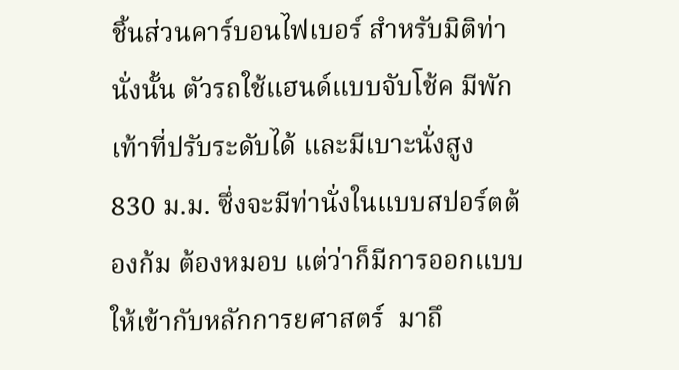ชิ้นส่วนคาร์บอนไฟเบอร์ สำหรับมิติท่านั่งนั้น ตัวรถใช้แฮนด์แบบจับโช้ค มีพักเท้าที่ปรับระดับได้ และมีเบาะนั่งสูง 830 ม.ม. ซึ่งจะมีท่านั่งในแบบสปอร์ตต้องก้ม ต้องหมอบ แต่ว่าก็มีการออกแบบให้เข้ากับหลักการยศาสตร์  มาถึ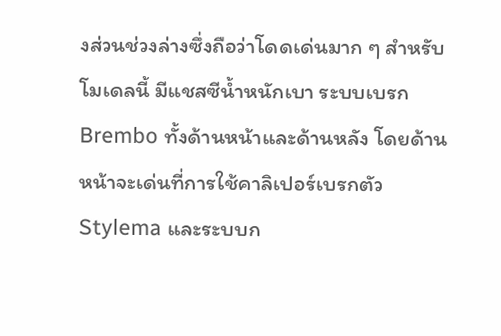งส่วนช่วงล่างซึ่งถือว่าโดดเด่นมาก ๆ สำหรับโมเดลนี้ มีแชสซีน้ำหนักเบา ระบบเบรก Brembo ทั้งด้านหน้าและด้านหลัง โดยด้านหน้าจะเด่นที่การใช้คาลิเปอร์เบรกตัว Stylema และระบบก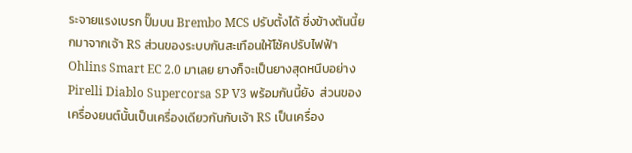ระจายแรงเบรก ปั๊มบน Brembo MCS ปรับตั้งได้ ซึ่งข้างต้นนี้ยกมาจากเจ้า RS ส่วนของระบบกันสะเทือนให้โช้คปรับไฟฟ้า Ohlins Smart EC 2.0 มาเลย ยางก็จะเป็นยางสุดหนึบอย่าง Pirelli Diablo Supercorsa SP V3 พร้อมกันนี้ยัง  ส่วนของเครื่องยนต์นั้นเป็นเครื่องเดียวกันกับเจ้า RS เป็นเครื่อง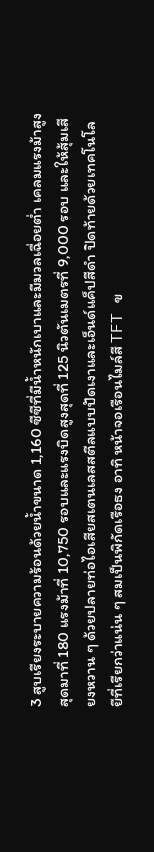3 สูบเรียงระบายความร้อนด้วยน้ำขนาด 1,160 ซีซีที่มีน้ำหนักเบาและมีมวลเฉื่อยต่ำ เคลมแรงม้าสูงสุดมาที่ 180 แรงม้าที่ 10,750 รอบและแรงบิดสูงสุดที่ 125 นิวตันเมตรที่ 9,000 รอบ และให้สุ้มเสียงหวาน ๆ ด้วยปลายท่อไอเสียสเตนเลสสตีลแบบปัดเงาและเอ็นด์แค็ปสีดำ ปิดท้ายด้วยเทคโนโลยีที่เรียกว่าแน่น ๆ สมเป็นพิกัดเรือธง อาทิ หน้าจอเรือนไมล์สี TFT ข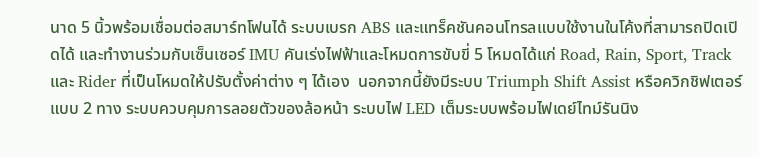นาด 5 นิ้วพร้อมเชื่อมต่อสมาร์ทโฟนได้ ระบบเบรก ABS และแทร็คชันคอนโทรลแบบใช้งานในโค้งที่สามารถปิดเปิดได้ และทำงานร่วมกับเซ็นเซอร์ IMU คันเร่งไฟฟ้าและโหมดการขับขี่ 5 โหมดได้แก่ Road, Rain, Sport, Track และ Rider ที่เป็นโหมดให้ปรับตั้งค่าต่าง ๆ ได้เอง  นอกจากนี้ยังมีระบบ Triumph Shift Assist หรือควิกชิฟเตอร์แบบ 2 ทาง ระบบควบคุมการลอยตัวของล้อหน้า ระบบไฟ LED เต็มระบบพร้อมไฟเดย์ไทม์รันนิง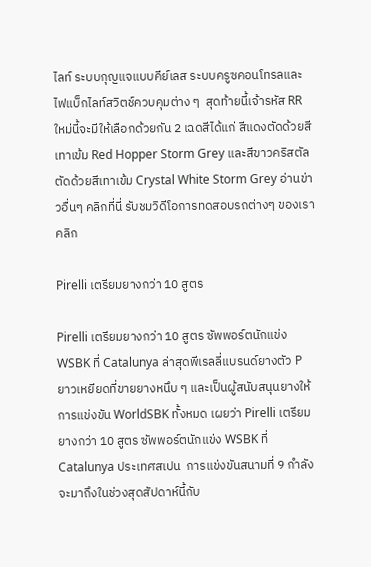ไลท์ ระบบกุญแจแบบคีย์เลส ระบบครูซคอนโทรลและไฟแบ็กไลท์สวิตช์ควบคุมต่าง ๆ  สุดท้ายนี้เจ้ารหัส RR ใหม่นี้จะมีให้เลือกด้วยกัน 2 เฉดสีได้แก่ สีแดงตัดด้วยสีเทาเข้ม Red Hopper Storm Grey และสีขาวคริสตัลตัดด้วยสีเทาเข้ม Crystal White Storm Grey อ่านข่าวอื่นๆ คลิกที่นี่ รับชมวิดีโอการทดสอบรถต่างๆ ของเราคลิก

Pirelli เตรียมยางกว่า 10 สูตร

Pirelli เตรียมยางกว่า 10 สูตร ซัพพอร์ตนักแข่ง WSBK ที่ Catalunya ล่าสุดพีเรลลี่แบรนด์ยางตัว P ยาวเหยียดที่ขายยางหนึบ ๆ และเป็นผู้สนับสนุนยางให้การแข่งขัน WorldSBK ทั้งหมด เผยว่า Pirelli เตรียมยางกว่า 10 สูตร ซัพพอร์ตนักแข่ง WSBK ที่ Catalunya ประเทศสเปน  การแข่งขันสนามที่ 9 กำลังจะมาถึงในช่วงสุดสัปดาห์นี้กับ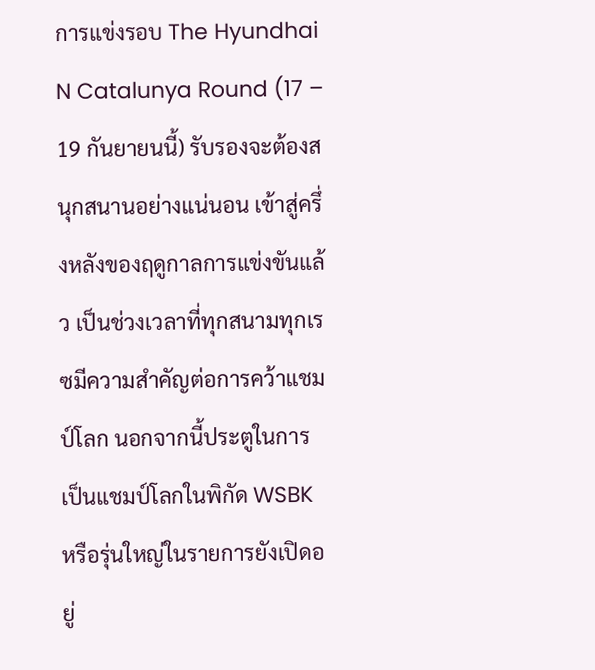การแข่งรอบ The Hyundhai N Catalunya Round (17 – 19 กันยายนนี้) รับรองจะต้องสนุกสนานอย่างแน่นอน เข้าสู่ครึ่งหลังของฤดูกาลการแข่งขันแล้ว เป็นช่วงเวลาที่ทุกสนามทุกเรซมีความสำคัญต่อการคว้าแชมป์โลก นอกจากนี้ประตูในการเป็นแชมป์โลกในพิกัด WSBK หรือรุ่นใหญ่ในรายการยังเปิดอยู่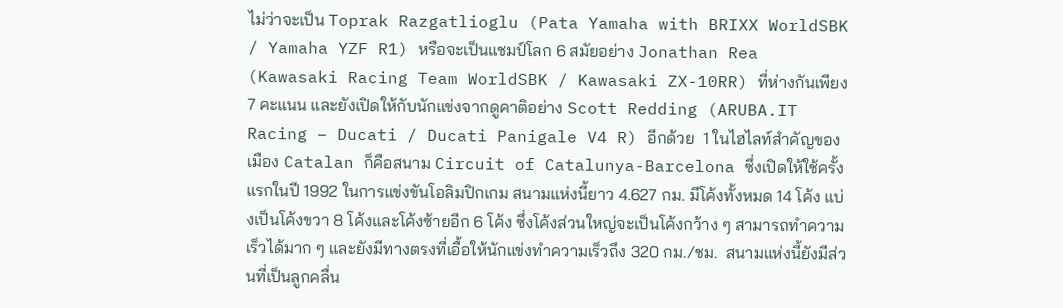ไม่ว่าจะเป็น Toprak Razgatlioglu (Pata Yamaha with BRIXX WorldSBK / Yamaha YZF R1) หรือจะเป็นแชมป์โลก 6 สมัยอย่าง Jonathan Rea (Kawasaki Racing Team WorldSBK / Kawasaki ZX-10RR) ที่ห่างกันเพียง 7 คะแนน และยังเปิดให้กับนักแข่งจากดูคาติอย่าง Scott Redding (ARUBA.IT Racing – Ducati / Ducati Panigale V4 R) อีกด้วย  1 ในไฮไลท์สำคัญของเมือง Catalan ก็คือสนาม Circuit of Catalunya-Barcelona ซึ่งเปิดให้ใช้ครั้งแรกในปี 1992 ในการแข่งขันโอลิมปิกเกม สนามแห่งนี้ยาว 4.627 กม. มีโค้งทั้งหมด 14 โค้ง แบ่งเป็นโค้งขวา 8 โค้งและโค้งซ้ายอีก 6 โค้ง ซึ่งโค้งส่วนใหญ่จะเป็นโค้งกว้าง ๆ สามารถทำความเร็วได้มาก ๆ และยังมีทางตรงที่เอื้อให้นักแข่งทำความเร็วถึง 320 กม./ชม.  สนามแห่งนี้ยังมีส่วนที่เป็นลูกคลื่น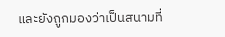และยังถูกมองว่าเป็นสนามที่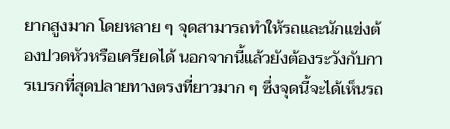ยากสูงมาก โดยหลาย ๆ จุดสามารถทำให้รถและนักแข่งต้องปวดหัวหรือเครียดได้ นอกจากนี้แล้วยังต้องระวังกับการเบรกที่สุดปลายทางตรงที่ยาวมาก ๆ ซึ่งจุดนี้จะได้เห็นรถ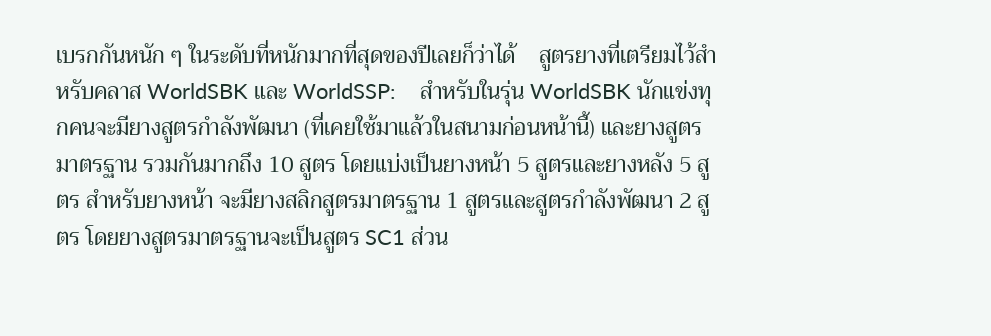เบรกกันหนัก ๆ ในระดับที่หนักมากที่สุดของปีเลยก็ว่าได้    สูตรยางที่เตรียมไว้สำหรับคลาส WorldSBK และ WorldSSP:    สำหรับในรุ่น WorldSBK นักแข่งทุกคนจะมียางสูตรกำลังพัฒนา (ที่เคยใช้มาแล้วในสนามก่อนหน้านี้) และยางสูตรมาตรฐาน รวมกันมากถึง 10 สูตร โดยแบ่งเป็นยางหน้า 5 สูตรและยางหลัง 5 สูตร สำหรับยางหน้า จะมียางสลิกสูตรมาตรฐาน 1 สูตรและสูตรกำลังพัฒนา 2 สูตร โดยยางสูตรมาตรฐานจะเป็นสูตร SC1 ส่วน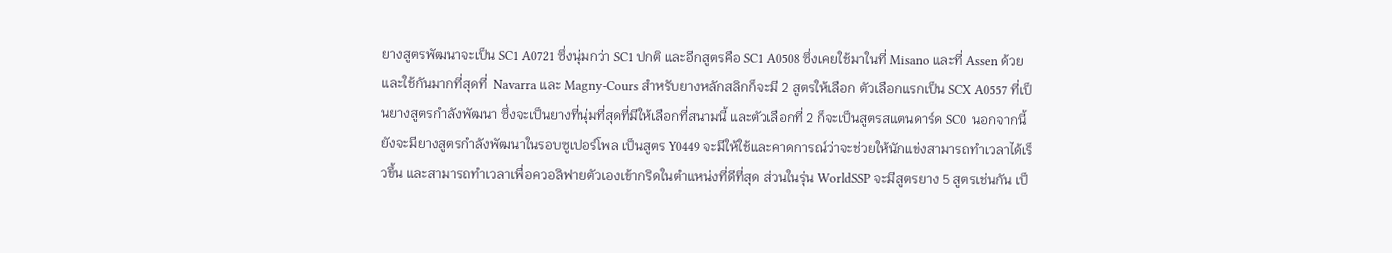ยางสูตรพัฒนาจะเป็น SC1 A0721 ซึ่งนุ่มกว่า SC1 ปกติ และอีกสูตรคือ SC1 A0508 ซึ่งเคยใช้มาในที่ Misano และที่ Assen ด้วย และใช้กันมากที่สุดที่  Navarra และ Magny-Cours สำหรับยางหลักสลิกก็จะมี 2 สูตรให้เลือก ตัวเลือกแรกเป็น SCX A0557 ที่เป็นยางสูตรกำลังพัฒนา ซึ่งจะเป็นยางที่นุ่มที่สุดที่มีให้เลือกที่สนามนี้ และตัวเลือกที่ 2 ก็จะเป็นสูตรสแตนดาร์ด SC0  นอกจากนี้ยังจะมียางสูตรกำลังพัฒนาในรอบซูเปอร์โพล เป็นสูตร Y0449 จะมีให้ใช้และคาดการณ์ว่าจะช่วยให้นักแข่งสามารถทำเวลาได้เร็วขึ้น และสามารถทำเวลาเพื่อควอลิฟายตัวเองเข้ากริดในตำแหน่งที่ดีที่สุด ส่วนในรุ่น WorldSSP จะมีสูตรยาง 5 สูตรเช่นกัน เป็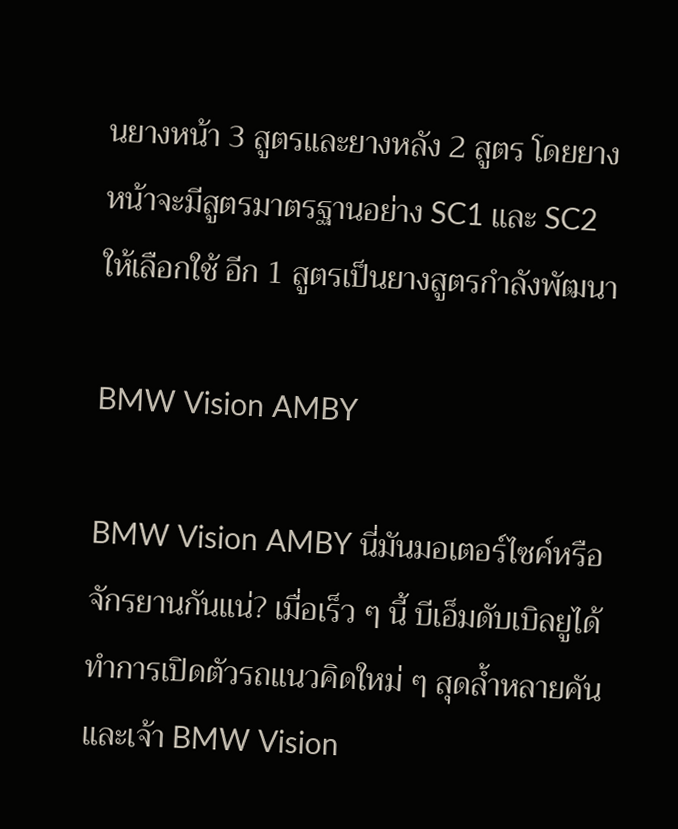นยางหน้า 3 สูตรและยางหลัง 2 สูตร โดยยางหน้าจะมีสูตรมาตรฐานอย่าง SC1 และ SC2 ให้เลือกใช้ อีก 1 สูตรเป็นยางสูตรกำลังพัฒนา

BMW Vision AMBY

BMW Vision AMBY นี่มันมอเตอร์ไซค์หรือจักรยานกันแน่? เมื่อเร็ว ๆ นี้ บีเอ็มดับเบิลยูได้ทำการเปิดตัวรถแนวคิดใหม่ ๆ สุดล้ำหลายคัน และเจ้า BMW Vision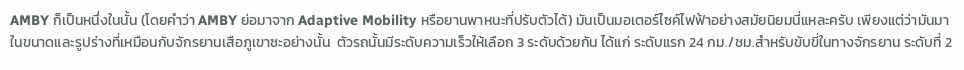AMBY ก็เป็นหนึ่งในนั้น (โดยคำว่า AMBY ย่อมาจาก Adaptive Mobility หรือยานพาหนะที่ปรับตัวได้) มันเป็นมอเตอร์ไซค์ไฟฟ้าอย่างสมัยนิยมนี่แหละครับ เพียงแต่ว่ามันมาในขนาดและรูปร่างที่เหมือนกับจักรยานเสือภูเขาซะอย่างนั้น  ตัวรถนั้นมีระดับความเร็วให้เลือก 3 ระดับด้วยกัน ได้แก่ ระดับแรก 24 กม./ชม.สำหรับขับขี่ในทางจักรยาน ระดับที่ 2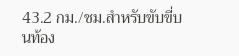43.2 กม./ชม.สำหรับขับขี่บนท้อง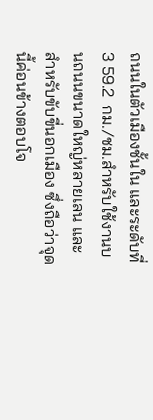ถนนในตัวเมืองชั้นใน และระดับที่ 3 59.2  กม./ชม.สำหรับใช้งานบนถนนขนาดใหญ่หลายเลน และสำหรับขับขี่นอกเมือง ซึ่งถือว่าจุดนี้ค่อนข้างตอบโจ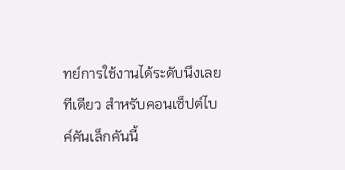ทย์การใช้งานได้ระดับนึงเลยทีเดียว สำหรับคอนเซ็ปต์ไบค์คันเล็กคันนี้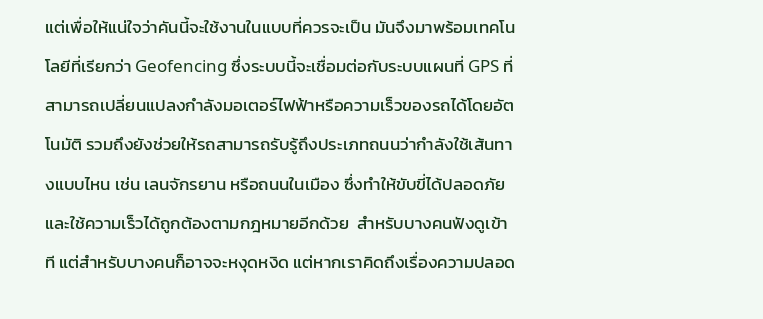แต่เพื่อให้แน่ใจว่าคันนี้จะใช้งานในแบบที่ควรจะเป็น มันจึงมาพร้อมเทคโนโลยีที่เรียกว่า Geofencing ซึ่งระบบนี้จะเชื่อมต่อกับระบบแผนที่ GPS ที่สามารถเปลี่ยนแปลงกำลังมอเตอร์ไฟฟ้าหรือความเร็วของรถได้โดยอัตโนมัติ รวมถึงยังช่วยให้รถสามารถรับรู้ถึงประเภทถนนว่ากำลังใช้เส้นทางแบบไหน เช่น เลนจักรยาน หรือถนนในเมือง ซึ่งทำให้ขับขี่ได้ปลอดภัยและใช้ความเร็วได้ถูกต้องตามกฎหมายอีกด้วย  สำหรับบางคนฟังดูเข้าที แต่สำหรับบางคนก็อาจจะหงุดหงิด แต่หากเราคิดถึงเรื่องความปลอด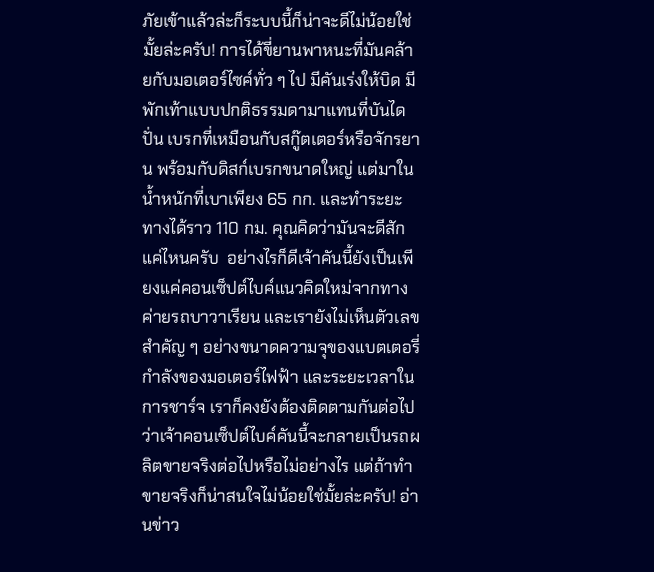ภัยเข้าแล้วล่ะก็ระบบนี้ก็น่าจะดีไม่น้อยใช่มั้ยล่ะครับ! การได้ขี่ยานพาหนะที่มันคล้ายกับมอเตอร์ไซค์ทั่ว ๆ ไป มีคันเร่งให้บิด มีพักเท้าแบบปกติธรรมดามาแทนที่บันไดปั่น เบรกที่เหมือนกับสกู๊ตเตอร์หรือจักรยาน พร้อมกับดิสก์เบรกขนาดใหญ่ แต่มาในน้ำหนักที่เบาเพียง 65 กก. และทำระยะทางได้ราว 110 กม. คุณคิดว่ามันจะดีสักแค่ไหนครับ  อย่างไรก็ดีเจ้าคันนี้ยังเป็นเพียงแค่คอนเซ็ปต์ไบค์แนวคิดใหม่จากทางค่ายรถบาวาเรียน และเรายังไม่เห็นตัวเลขสำคัญ ๆ อย่างขนาดความจุของแบตเตอรี่ กำลังของมอเตอร์ไฟฟ้า และระยะเวลาในการชาร์จ เราก็คงยังต้องติดตามกันต่อไปว่าเจ้าคอนเซ็ปต์ไบค์คันนี้จะกลายเป็นรถผลิตขายจริงต่อไปหรือไม่อย่างไร แต่ถ้าทำขายจริงก็น่าสนใจไม่น้อยใช่มั้ยล่ะครับ! อ่านข่าว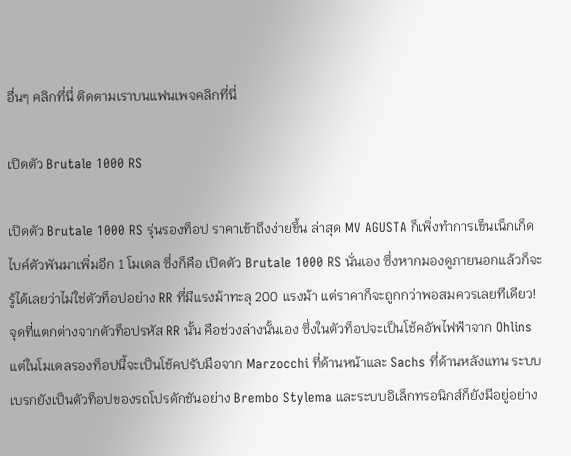อื่นๆ คลิกที่นี่ ติดตามเราบนแฟนเพจคลิกที่นี่

เปิดตัว Brutale 1000 RS

เปิดตัว Brutale 1000 RS รุ่นรองท็อป ราคาเข้าถึงง่ายขึ้น ล่าสุด MV AGUSTA ก็เพิ่งทำการเข็นเน็กเก็ดไบค์ตัวพันมาเพิ่มอีก 1 โมเดล ซึ่งก็คือ เปิดตัว Brutale 1000 RS นั่นเอง ซึ่งหากมองดูภายนอกแล้วก็จะรู้ได้เลยว่าไม่ใช่ตัวท็อปอย่าง RR ที่มีแรงม้าทะลุ 200 แรงม้า แต่ราคาก็จะถูกกว่าพอสมควรเลยทีเดียว!   จุดที่แตกต่างจากตัวท็อปรหัส RR นั้น คือช่วงล่างนั้นเอง ซึ่งในตัวท็อปจะเป็นโช้คอัพไฟฟ้าจาก Ohlins แต่ในโมเดลรองท็อปนี้จะเป็นโช้คปรับมือจาก Marzocchi ที่ด้านหน้าและ Sachs ที่ด้านหลังแทน ระบบเบรกยังเป็นตัวท็อปของรถโปรดักชันอย่าง Brembo Stylema และระบบอิเล็กทรอนิกส์ก็ยังมีอยู่อย่าง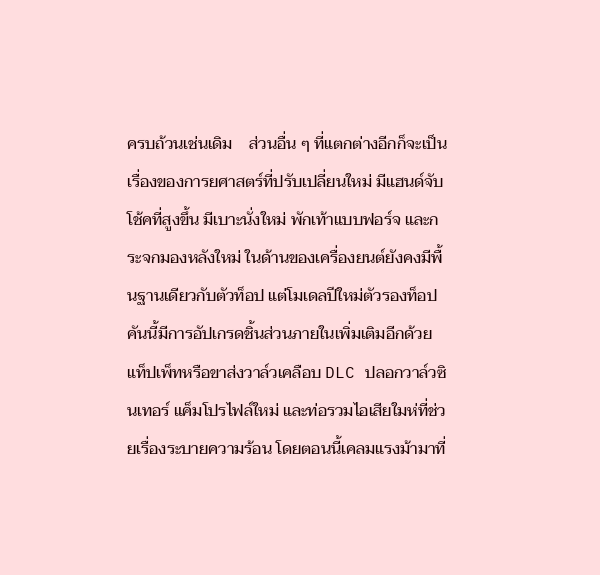ครบถ้วนเช่นเดิม    ส่วนอื่น ๆ ที่แตกต่างอีกก็จะเป็นเรื่องของการยศาสตร์ที่ปรับเปลี่ยนใหม่ มีแฮนด์จับโช้คที่สูงขึ้น มีเบาะนั่งใหม่ พักเท้าแบบฟอร์จ และกระจกมองหลังใหม่ ในด้านของเครื่องยนต์ยังคงมีพื้นฐานเดียวกับตัวท็อป แต่โมเดลปีใหม่ตัวรองท็อปคันนี้มีการอัปเกรดชิ้นส่วนภายในเพิ่มเติมอีกด้วย แท็ปเพ็ทหรือขาส่งวาล์วเคลือบ DLC ปลอกวาล์วซินเทอร์ แค็มโปรไฟล์ใหม่ และท่อรวมไอเสียใมห่ที่ช่วยเรื่องระบายความร้อน โดยตอนนี้เคลมแรงม้ามาที่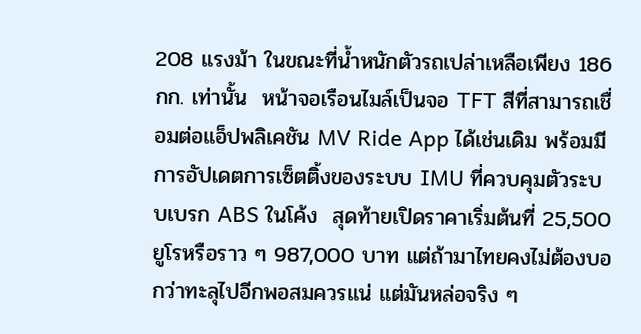208 แรงม้า ในขณะที่น้ำหนักตัวรถเปล่าเหลือเพียง 186 กก. เท่านั้น  หน้าจอเรือนไมล์เป็นจอ TFT สีที่สามารถเชื่อมต่อแอ็ปพลิเคชัน MV Ride App ได้เช่นเดิม พร้อมมีการอัปเดตการเซ็ตติ้งของระบบ IMU ที่ควบคุมตัวระบบเบรก ABS ในโค้ง  สุดท้ายเปิดราคาเริ่มต้นที่ 25,500 ยูโรหรือราว ๆ 987,000 บาท แต่ถ้ามาไทยคงไม่ต้องบอกว่าทะลุไปอีกพอสมควรแน่ แต่มันหล่อจริง ๆ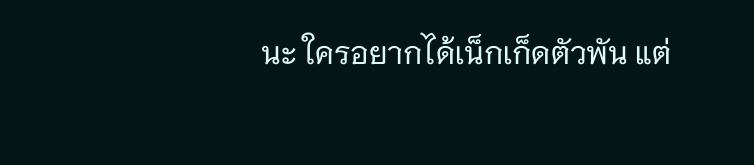นะ ใครอยากได้เน็กเก็ดตัวพัน แต่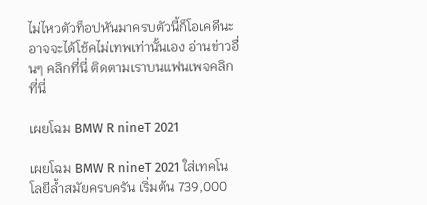ไม่ไหวตัวท็อปหันมาครบตัวนี้ก็โอเคดีนะ อาจจะได้โช้คไม่เทพเท่านั้นเอง อ่านข่าวอื่นๆ คลิกที่นี่ ติดตามเราบนแฟนเพจคลิกที่นี่

เผยโฉม BMW R nineT 2021

เผยโฉม BMW R nineT 2021 ใส่เทคโนโลยีล้ำสมัยครบครัน เริ่มต้น 739,000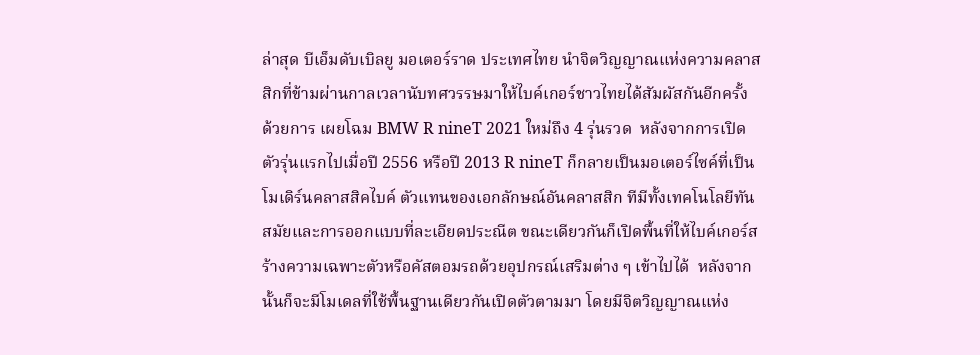ล่าสุด บีเอ็มดับเบิลยู มอเตอร์ราด ประเทศไทย นำจิตวิญญาณแห่งความคลาสสิกที่ข้ามผ่านกาลเวลานับทศวรรษมาให้ไบค์เกอร์ชาวไทยได้สัมผัสกันอีกครั้ง ด้วยการ เผยโฉม BMW R nineT 2021 ใหม่ถึง 4 รุ่นรวด  หลังจากการเปิดตัวรุ่นแรกไปเมื่อปี 2556 หรือปี 2013 R nineT ก็กลายเป็นมอเตอร์ไซค์ที่เป็นโมเดิร์นคลาสสิคไบค์ ตัวแทนของเอกลักษณ์อันคลาสสิก ทีมีทั้งเทคโนโลยีทันสมัยและการออกแบบที่ละเอียดประณีต ขณะเดียวกันก็เปิดพื้นที่ให้ไบค์เกอร์สร้างความเฉพาะตัวหรือคัสตอมรถด้วยอุปกรณ์เสริมต่าง ๆ เข้าไปได้  หลังจากนั้นก็จะมีโมเดลที่ใช้พื้นฐานเดียวกันเปิดตัวตามมา โดยมีจิตวิญญาณแห่ง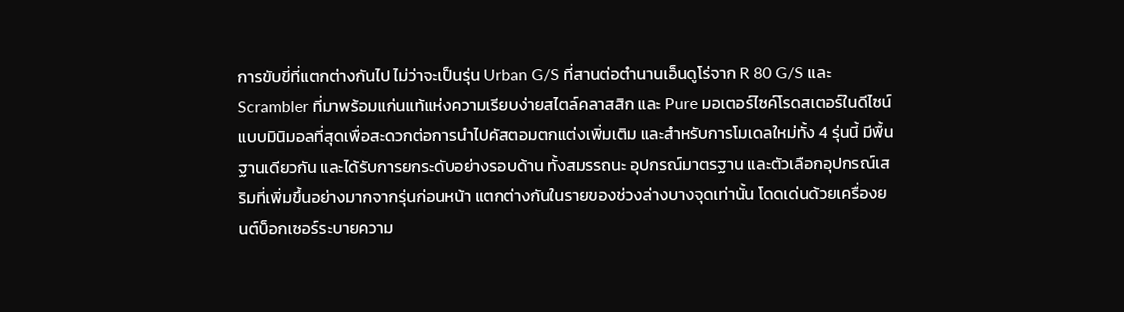การขับขี่ที่แตกต่างกันไป ไม่ว่าจะเป็นรุ่น Urban G/S ที่สานต่อตำนานเอ็นดูโร่จาก R 80 G/S และ Scrambler ที่มาพร้อมแก่นแท้แห่งความเรียบง่ายสไตล์คลาสสิก และ Pure มอเตอร์ไซค์โรดสเตอร์ในดีไซน์แบบมินิมอลที่สุดเพื่อสะดวกต่อการนำไปคัสตอมตกแต่งเพิ่มเติม และสำหรับการโมเดลใหม่ทั้ง 4 รุ่นนี้ มีพื้นฐานเดียวกัน และได้รับการยกระดับอย่างรอบด้าน ทั้งสมรรถนะ อุปกรณ์มาตรฐาน และตัวเลือกอุปกรณ์เสริมที่เพิ่มขึ้นอย่างมากจากรุ่นก่อนหน้า แตกต่างกันในรายของช่วงล่างบางจุดเท่านั้น โดดเด่นด้วยเครื่องยนต์บ็อกเซอร์ระบายความ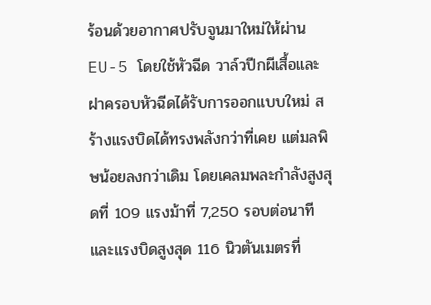ร้อนด้วยอากาศปรับจูนมาใหม่ให้ผ่าน EU-5 โดยใช้หัวฉีด วาล์วปีกผีเสื้อและฝาครอบหัวฉีดได้รับการออกแบบใหม่ สร้างแรงบิดได้ทรงพลังกว่าที่เคย แต่มลพิษน้อยลงกว่าเดิม โดยเคลมพละกำลังสูงสุดที่ 109 แรงม้าที่ 7,250 รอบต่อนาที และแรงบิดสูงสุด 116 นิวตันเมตรที่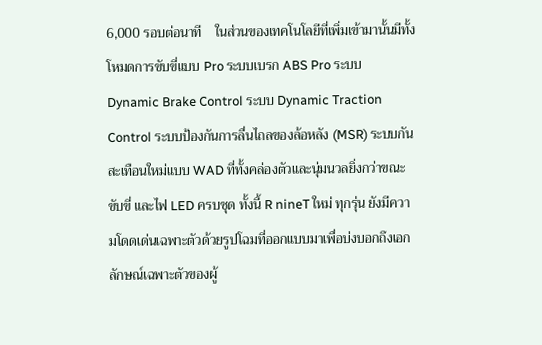6,000 รอบต่อนาที    ในส่วนของเทคโนโลยีที่เพิ่มเข้ามานั้นมีทั้งโหมดการขับขี่แบบ Pro ระบบเบรก ABS Pro ระบบ Dynamic Brake Control ระบบ Dynamic Traction Control ระบบป้องกันการลื่นไถลของล้อหลัง (MSR) ระบบกันสะเทือนใหม่แบบ WAD ที่ทั้งคล่องตัวและนุ่มนวลยิ่งกว่าขณะขับขี่ และไฟ LED ครบชุด ทั้งนี้ R nineT ใหม่ ทุกรุ่น ยังมีความโดดเด่นเฉพาะตัวด้วยรูปโฉมที่ออกแบบมาเพื่อบ่งบอกถึงเอกลักษณ์เฉพาะตัวของผู้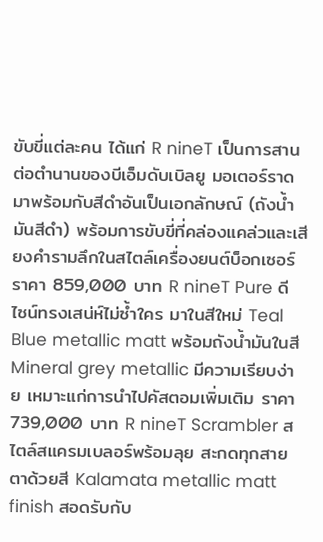ขับขี่แต่ละคน ได้แก่ R nineT เป็นการสานต่อตำนานของบีเอ็มดับเบิลยู มอเตอร์ราด มาพร้อมกับสีดำอันเป็นเอกลักษณ์ (ถังน้ำมันสีดำ) พร้อมการขับขี่ที่คล่องแคล่วและเสียงคำรามลึกในสไตล์เครื่องยนต์บ็อกเซอร์ ราคา 859,000 บาท R nineT Pure ดีไซน์ทรงเสน่ห์ไม่ซ้ำใคร มาในสีใหม่ Teal Blue metallic matt พร้อมถังน้ำมันในสี Mineral grey metallic มีความเรียบง่าย เหมาะแก่การนำไปคัสตอมเพิ่มเติม ราคา 739,000 บาท R nineT Scrambler สไตล์สแครมเบลอร์พร้อมลุย สะกดทุกสายตาด้วยสี Kalamata metallic matt finish สอดรับกับ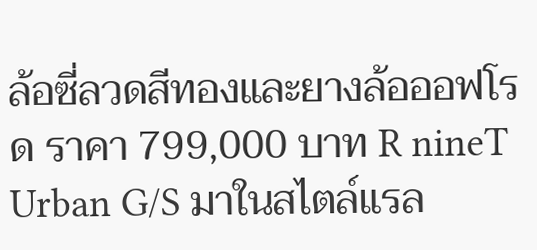ล้อซี่ลวดสีทองและยางล้อออฟโรด ราคา 799,000 บาท R nineT Urban G/S มาในสไตล์แรล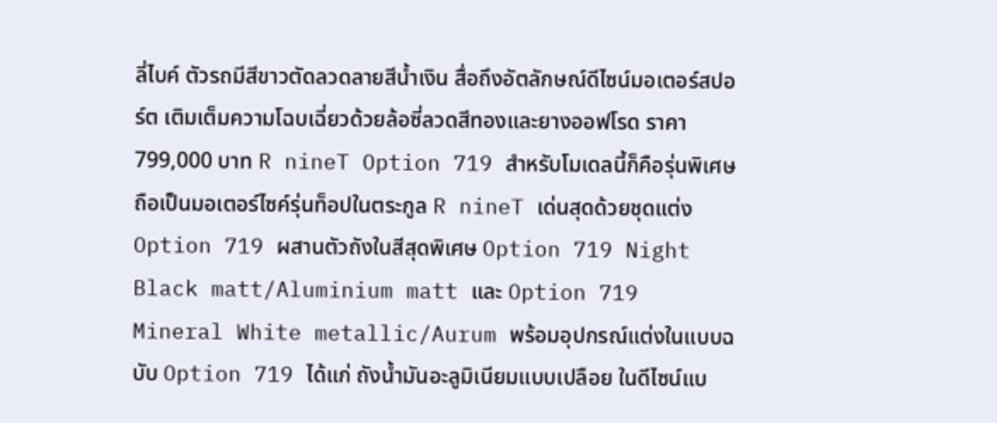ลี่ไบค์ ตัวรถมีสีขาวตัดลวดลายสีน้ำเงิน สื่อถึงอัตลักษณ์ดีไซน์มอเตอร์สปอร์ต เติมเต็มความโฉบเฉี่ยวด้วยล้อซี่ลวดสีทองและยางออฟโรด ราคา 799,000 บาท R nineT Option 719 สำหรับโมเดลนี้ก็คือรุ่นพิเศษ ถือเป็นมอเตอร์ไซค์รุ่นท็อปในตระกูล R nineT เด่นสุดด้วยชุดแต่ง Option 719 ผสานตัวถังในสีสุดพิเศษ Option 719 Night Black matt/Aluminium matt และ Option 719 Mineral White metallic/Aurum พร้อมอุปกรณ์แต่งในแบบฉบับ Option 719 ได้แก่ ถังน้ำมันอะลูมิเนียมแบบเปลือย ในดีไซน์แบ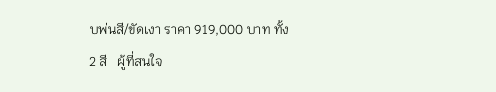บพ่นสี/ขัดเงา ราคา 919,000 บาท ทั้ง 2 สี   ผู้ที่สนใจ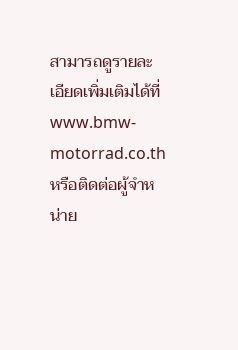สามารถดูรายละเอียดเพิ่มเติมได้ที่ www.bmw-motorrad.co.th หรือติดต่อผู้จำหน่าย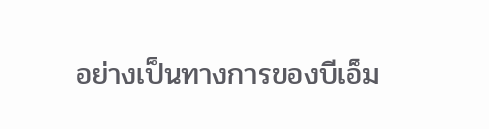อย่างเป็นทางการของบีเอ็ม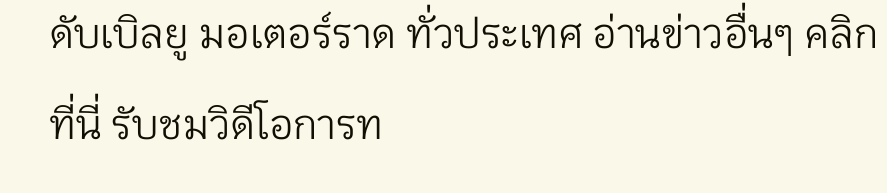ดับเบิลยู มอเตอร์ราด ทั่วประเทศ อ่านข่าวอื่นๆ คลิกที่นี่ รับชมวิดีโอการท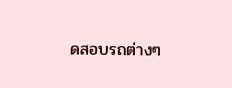ดสอบรถต่างๆ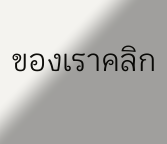ของเราคลิก